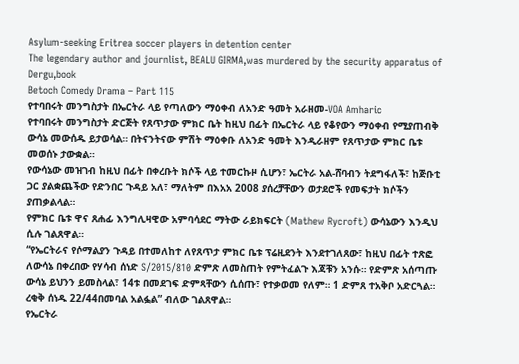Asylum-seeking Eritrea soccer players in detention center
The legendary author and journlist, BEALU GIRMA,was murdered by the security apparatus of Dergu,book
Betoch Comedy Drama – Part 115
የተባበሩት መንግስታት በኤርትራ ላይ የጣለውን ማዕቀብ ለአንድ ዓመት አራዘመ-VOA Amharic
የተባበሩት መንግስታት ድርጅት የጸጥታው ምክር ቤት ከዚህ በፊት በኤርትራ ላይ የቆየውን ማዕቀብ የሚያጠብቅ ውሳኔ መውሰዱ ይታወሳል። በትናንትናው ምሽት ማዕቀቡ ለአንድ ዓመት እንዲራዘም የጸጥታው ምክር ቤቱ መወሰኑ ታውቋል።
የውሳኔው መዝገብ ከዚህ በፊት በቀረቡት ክሶች ላይ ተመርኩዞ ሲሆን፣ ኤርትራ አል-ሸባብን ትደግፋለች፣ ከጅቡቲ ጋር ያልቋጨችው የድንበር ጉዳይ አለ፣ ማለትም በእአአ 2008 ያሰረቻቸውን ወታደሮች የመፍታት ክሶችን ያጠቃልላል።
የምክር ቤቱ ዋና ጸሐፊ እንግሊዛዊው አምባሳደር ማትው ራይክፍርት (Mathew Rycroft) ውሳኔውን እንዲህ ሲሉ ገልጸዋል።
“የኤርትራና የሶማልያን ጉዳይ በተመለከተ ለየጸጥታ ምክር ቤቱ ፕሬዚደንት እንደተገለጸው፣ ከዚህ በፊት ተጽፎ ለውሳኔ በቀረበው የሃሳብ ሰነድ S/2015/810 ድምጽ ለመስጠት የምትፈልጉ እጃቹን አንሱ። የድምጽ አሰጣጡ ውሳኔ ይህንን ይመስላል፣ 14ቱ በመደገፍ ድምጻቸውን ሲሰጡ፣ የተቃወመ የለም። 1 ድምጸ ተአቅቦ አድርጓል። ረቂቅ ሰነዱ 22/44በመባል አልፏል” ብለው ገልጸዋል።
የኤርትራ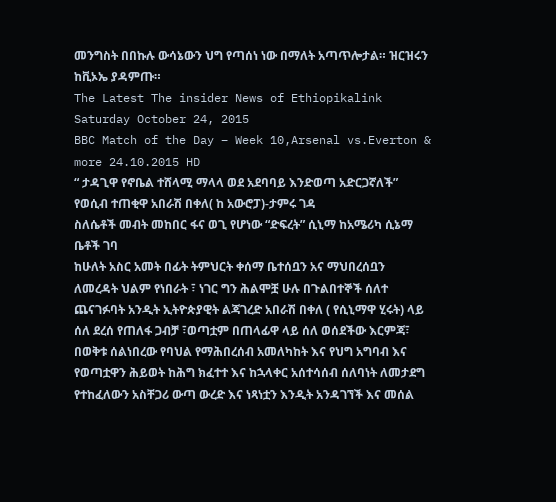መንግስት በበኩሉ ውሳኔውን ህግ የጣሰነ ነው በማለት አጣጥሎታል። ዝርዝሩን ከቪኦኤ ያዳምጡ።
The Latest The insider News of Ethiopikalink Saturday October 24, 2015
BBC Match of the Day – Week 10,Arsenal vs.Everton & more 24.10.2015 HD
“ ታዳጊዋ የኖቤል ተሸላሚ ማላላ ወደ አደባባይ እንድወጣ አድርጋኛለች” የወሲብ ተጠቂዋ አበራሽ በቀለ( ከ አውሮፓ)-ታምሩ ገዳ
ስለሴቶች መብት መከበር ፋና ወጊ የሆነው “ድፍረት” ሲኒማ ከአሜሪካ ሲኔማ ቤቶች ገባ
ከሁለት አስር አመት በፊት ትምህርት ቀሰማ ቤተሰቧን አና ማህበረሰቧን ለመረዳት ህልም የነበራት ፣ ነገር ግን ሕልሞቿ ሁሉ በጉልበተኞች ሰለተ ጨናገፉባት አንዲት ኢትዮጵያዊት ልጃገረድ አበራሽ በቀለ ( የሲኒማዋ ሂሩት) ላይ ሰለ ደረሰ የጠለፋ ጋብቻ ፣ወጣቷም በጠላፊዋ ላይ ሰለ ወሰደችው እርምጃ፣ በወቅቱ ሰልነበረው የባህል የማሕበረሰብ አመለካከት እና የህግ አግባብ እና የወጣቷዋን ሕይወት ከሕግ ክፈተተ እና ከኋላቀር አሰተሳሰብ ሰለባነት ለመታደግ የተከፈለውን አስቸጋሪ ውጣ ውረድ እና ነጻነቷን እንዲት አንዳገኘች እና መሰል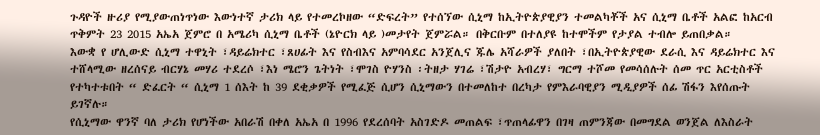ጉዳዮች ዙሪያ የሚያውጠነጥነው እውነተኛ ታሪክ ላይ የተመረኮዘው “ድፍረት” የተሰኘው ሲኒማ ከኢትዮጵያዊያን ተመልካቾች አና ሲኒማ ቤቶች አልፎ ከአርብ ጥቅምት 23 2015 አኤአ ጀምሮ በ አሜሪካ ሲኒማ ቤቶች (ኔዮርክ ላይ )መታየት ጀምሯል። በቅርቡም በተለያዩ ከተሞችም የታያል ተብሎ ይጠበቃል።
እውቋ የ ሆሊውድ ሲኒማ ተዋኒት ፣ዳይሬክተር ፣ጸሀፊት እና የስብእና አምባሳደር አንጀሊና ጁሌ አሻራዎች ያለበት ፣በኢትዮጵያዊው ደራሲ እና ዳይሬክተር እና ተሸላሚው ዘረሰናይ ብርሃኔ መሃሪ ተደረሶ ፣እነ ሜሮን ጌትነት ፣ሞገስ ዮሃንስ ፡ትዘታ ሃገሬ ፣ሽታዮ አብረሃ፣ ግርማ ተሾመ የመሳሰሉት ሰመ ጥር አርቲስቶች የተካተቱበት “ ድፈርት “ ሲኒማ 1 ሰእት ከ 39 ደቂቃዎች የሚፈጅ ሲሆን ሲኒማውን በተመለከተ በረካታ የምእራባዊያን ሚዲያዎች ሰፊ ሽፋን እየሰጡት ይገኛሉ።
የሲኒማው ዋንኛ ባለ ታሪክ የሆነችው አበራሽ በቀለ አኤአ በ 1996 የደረሰባት አስገድዶ መጠልፍ ፣ጥጠላፊዋን በገዛ ጠምንጃው በመግደል ወንጀል ለእስራት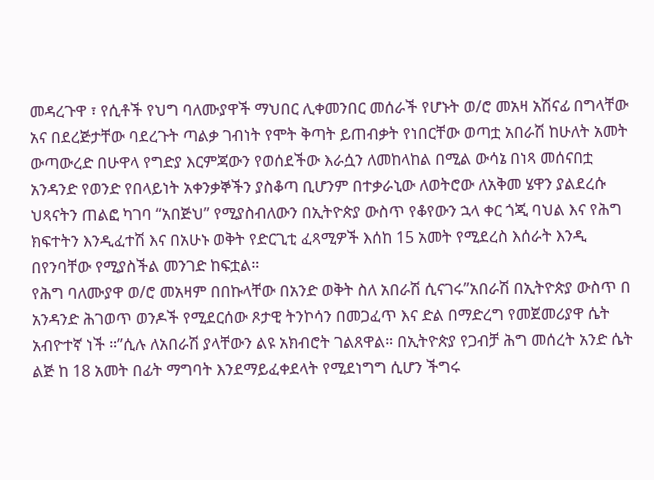መዳረጉዋ ፣ የሲቶች የህግ ባለሙያዋች ማህበር ሊቀመንበር መሰራች የሆኑት ወ/ሮ መአዛ አሽናፊ በግላቸው አና በደረጅታቸው ባደረጉት ጣልቃ ገብነት የሞት ቅጣት ይጠብቃት የነበርቸው ወጣቷ አበራሽ ከሁለት አመት ውጣውረድ በሁዋላ የግድያ እርምጃውን የወሰደችው እራሷን ለመከላከል በሚል ውሳኔ በነጻ መሰናበቷ አንዳንድ የወንድ የበላይነት አቀንቃኞችን ያስቆጣ ቢሆንም በተቃራኒው ለወትሮው ለአቅመ ሄዋን ያልደረሱ ህጻናትን ጠልፎ ካገባ “አበጅህ” የሚያስብለውን በኢትዮጵያ ውስጥ የቆየውን ኋላ ቀር ጎጂ ባህል እና የሕግ ክፍተትን እንዲፈተሽ እና በአሁኑ ወቅት የድርጊቲ ፈጻሚዎች እሰከ 15 አመት የሚደረስ እሰራት እንዲ በየንባቸው የሚያስችል መንገድ ከፍቷል።
የሕግ ባለሙያዋ ወ/ሮ መአዛም በበኩላቸው በአንድ ወቅት ስለ አበራሽ ሲናገሩ”አበራሽ በኢትዮጵያ ውስጥ በ አንዳንድ ሕገወጥ ወንዶች የሚደርሰው ጾታዊ ትንኮሳን በመጋፈጥ እና ድል በማድረግ የመጀመሪያዋ ሴት አብዮተኛ ነች ።”ሲሉ ለአበራሽ ያላቸውን ልዩ አክብሮት ገልጸዋል። በኢትዮጵያ የጋብቻ ሕግ መሰረት አንድ ሴት ልጅ ከ 18 አመት በፊት ማግባት እንደማይፈቀደላት የሚደነግግ ሲሆን ችግሩ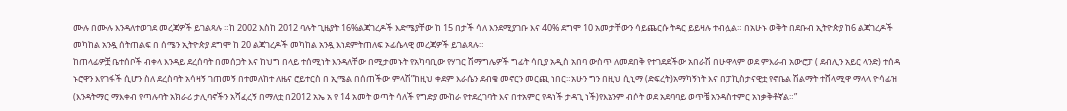ሙሉ በሙሉ እንዳለተወገደ መረጃዎች ይገልጻሉ ።ከ 2002 እስከ 2012 ባሉት ጊዜያት 16%ልጃገረዶች እድሜያቸው ከ 15 በታች ሳለ እንደሚያገቡ እና 40% ደግሞ 10 አመታቸውን ሳይጨርሱ ትዳር ይይዛሉ ተብሏል። በአሁኑ ወቅት በደቡብ ኢትዮጵያ ከ6 ልጃገረዶች መካከል አንዷ ሰትጠልፍ በ ሰሜን ኢትዮጵያ ደግሞ ከ 20 ልጃገረዶች መካከል አንዷ እነደምትጠለፍ ኦፊሴላዊ መረጃዎች ይገልጻሉ።
ከጠላፊዎቿ ቤተሰቦች ብቀላ እንዳይ ደረሰባት በመሰጋት እና ከህግ በላይ ተሰሚነት እንዳለቸው በሚታመኑት የአካባቢው የሃገር ሽማግሌዎች ግፊት ሳቢያ አዲስ አበባ ውስጥ ለመደበቅ የተገደደችው አበራሽ በሁዋላም ወደ ምእራብ አውሮፓ ( ደብሊን አይር ላንድ) ተሰዳ ኑሮዋን እየገፋች ሲሆን ስለ ደረስባት አሳዛኝ ገጠመኝ በተመለከተ ለዜና ሮይተርስ በ ኢሜል በሰጠችው ምላሽ”ከዚህ ቀደም እራሴን ደብቄ መኖርን መርጪ ነበር።አሁን ግን በዚህ ሲኒማ (ድፍረት)አማካኝነት እና በፓኪስታናዊቷ የኖቤል ሽልማት ተሸላሚዋ ማላላ ዮሳፊዝ (እንዳትማር ማእቀብ የጣሉባት አክራሪ ታሊባኖችን አሻፈረኝ በማለቷ በ2012 አኤ አ የ 14 አመት ወጣት ሳለች የግድያ ሙከራ የተደረገባት እና በተአምር የዳነች ታዳጊ ነች)የእኔንም ብሶት ወደ አደባባይ ወጥቼ አንዳስተምር አነቃቅቶኛል።”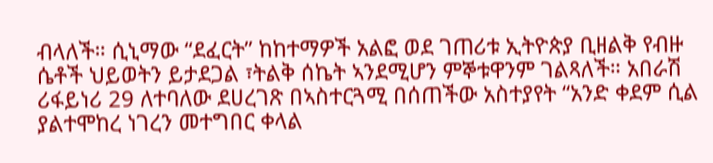ብላለች። ሲኒማው “ደፈርት” ከከተማዎች አልፎ ወደ ገጠሪቱ ኢትዮጵያ ቢዘልቅ የብዙ ሴቶች ህይወትን ይታደጋል ፣ትልቅ ሰኬት ኣንደሚሆን ምኞቱዋንም ገልጻለች። አበራሽ ሪፋይነሪ 29 ለተባለው ደሀረገጽ በኣስተርጓሚ በሰጠችው አስተያየት “አንድ ቀደም ሲል ያልተሞከረ ነገረን መተግበር ቀላል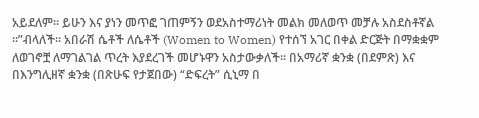አይደለም። ይሁን እና ያነን መጥፎ ገጠምኝን ወደአስተማሪነት መልክ መለወጥ መቻሉ አስደስቶኛል ።”ብላለች። አበራሽ ሴቶች ለሴቶች (Women to Women) የተሰኘ አገር በቀል ድርጅት በማቋቋም ለወገኖቿ ለማገልገል ጥረት እያደረገች መሆኑዋን አስታውቃለች። በአማሪኛ ቋንቋ (በደምጽ) እና በእንግሊዘኛ ቋንቋ (በጽሁፍ የታጀበው) “ድፍረት” ሲኒማ በ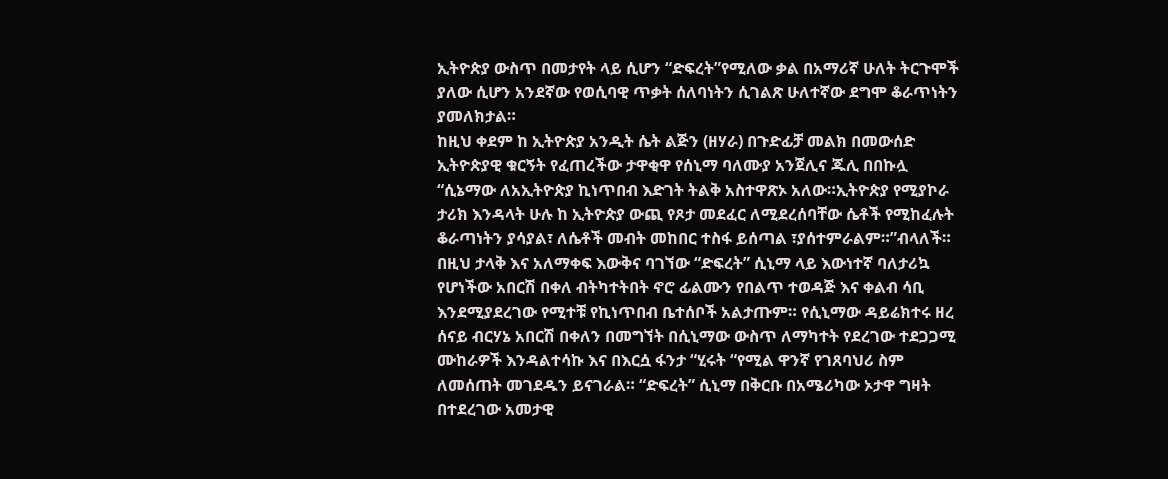ኢትዮጵያ ውስጥ በመታየት ላይ ሲሆን “ድፍረት”የሚለው ቃል በአማሪኛ ሁለት ትርጉሞች ያለው ሲሆን አንደኛው የወሲባዊ ጥቃት ሰለባነትን ሲገልጽ ሁለተኛው ደግሞ ቆራጥነትን ያመለክታል።
ከዚህ ቀደም ከ ኢትዮጵያ አንዲት ሴት ልጅን (ዘሃራ) በጉድፊቻ መልክ በመውሰድ ኢትዮጵያዊ ቁርኝት የፈጠረችው ታዋቂዋ የሰኒማ ባለሙያ አንጀሊና ጁሊ በበኩሏ “ሲኔማው ለአኢትዮጵያ ኪነጥበብ እድገት ትልቅ አስተዋጽኦ አለው።ኢትዮጵያ የሚያኮራ ታሪክ እንዳላት ሁሉ ከ ኢትዮጵያ ውጪ የጾታ መደፈር ለሚደረሰባቸው ሴቶች የሚከፈሉት ቆራጣነትን ያሳያል፣ ለሴቶች መብት መከበር ተስፋ ይሰጣል ፣ያሰተምራልም።”ብላለች።
በዚህ ታላቅ እና አለማቀፍ እውቅና ባገኘው “ድፍረት” ሲኒማ ላይ እውነተኛ ባለታሪኳ የሆነችው አበርሽ በቀለ ብትካተትበት ኖሮ ፊልሙን የበልጥ ተወዳጅ እና ቀልብ ሳቢ እንደሚያደረገው የሚተቹ የኪነጥበብ ቤተሰቦች አልታጡም። የሲኒማው ዳይሬክተሩ ዘረ ሰናይ ብርሃኔ አበርሽ በቀለን በመግኘት በሲኒማው ውስጥ ለማካተት የደረገው ተደጋጋሚ ሙከራዎች እንዳልተሳኩ እና በእርሷ ፋንታ “ሂሩት “የሚል ዋንኛ የገጸባህሪ ስም ለመሰጠት መገደዱን ይናገራል። “ድፍረት” ሲኒማ በቅርቡ በአሜሪካው ኦታዋ ግዛት በተደረገው አመታዊ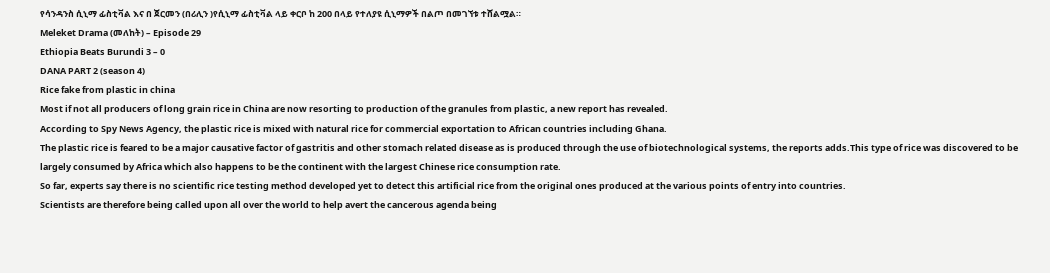የሳንዳንስ ሲኒማ ፊስቲቫል እና በ ጀርመን (በሪሊን )የሲኒማ ፊስቲቫል ላይ ቀርቦ ከ 200 በላይ የተለያዩ ሲኒማዎች በልጦ በመገኘቱ ተሸልሟል።
Meleket Drama (መለከት) – Episode 29
Ethiopia Beats Burundi 3 – 0
DANA PART 2 (season 4)
Rice fake from plastic in china
Most if not all producers of long grain rice in China are now resorting to production of the granules from plastic, a new report has revealed.
According to Spy News Agency, the plastic rice is mixed with natural rice for commercial exportation to African countries including Ghana.
The plastic rice is feared to be a major causative factor of gastritis and other stomach related disease as is produced through the use of biotechnological systems, the reports adds.This type of rice was discovered to be largely consumed by Africa which also happens to be the continent with the largest Chinese rice consumption rate.
So far, experts say there is no scientific rice testing method developed yet to detect this artificial rice from the original ones produced at the various points of entry into countries.
Scientists are therefore being called upon all over the world to help avert the cancerous agenda being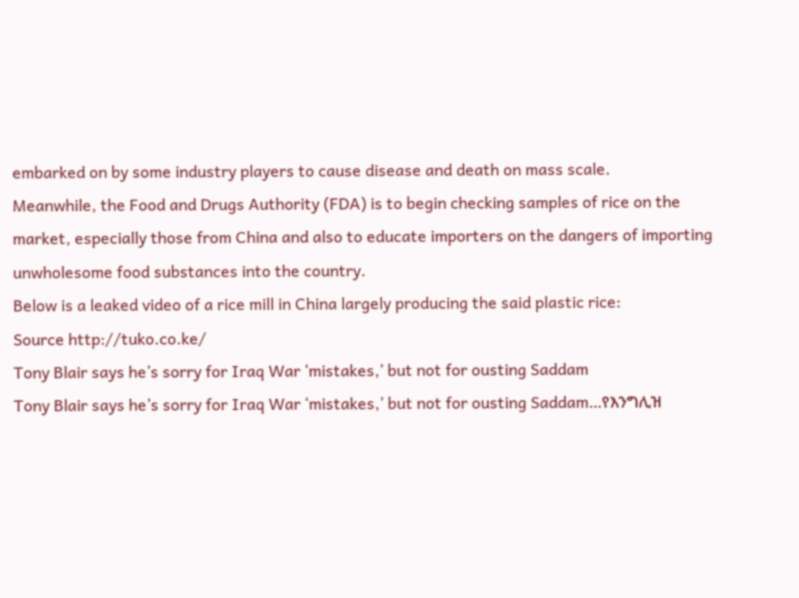embarked on by some industry players to cause disease and death on mass scale.
Meanwhile, the Food and Drugs Authority (FDA) is to begin checking samples of rice on the market, especially those from China and also to educate importers on the dangers of importing unwholesome food substances into the country.
Below is a leaked video of a rice mill in China largely producing the said plastic rice:
Source http://tuko.co.ke/
Tony Blair says he’s sorry for Iraq War ‘mistakes,’ but not for ousting Saddam
Tony Blair says he’s sorry for Iraq War ‘mistakes,’ but not for ousting Saddam…የእንግሊዝ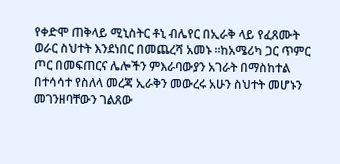የቀድሞ ጠቅላይ ሚኒስትር ቶኒ ብሌየር በኢራቅ ላይ የፈጸሙት ወራር ስህተት እንደነበር በመጨረሻ አመኑ ፡፡ከአሜሪካ ጋር ጥምር ጦር በመፍጠርና ሌሎችን ምእራባውያን አገራት በማስከተል በተሳሳተ የስለላ መረጃ ኢራቅን መውረሩ አሁን ስህተት መሆኑን መገንዘባቸውን ገልጸው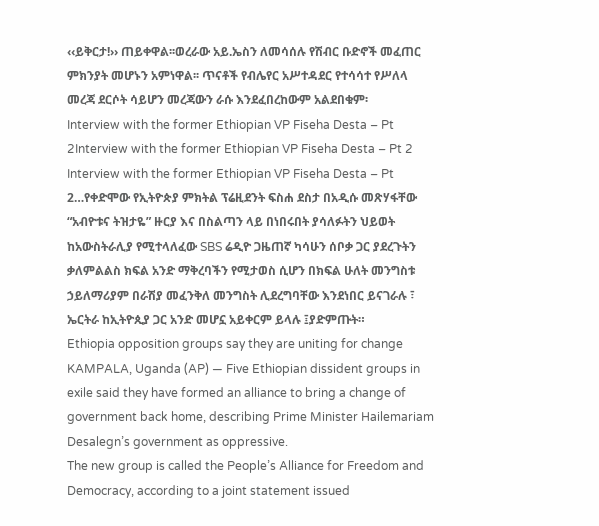‹‹ይቅርታ!›› ጠይቀዋል፡፡ወረራው አይ.ኤስን ለመሳሰሉ የሽብር ቡድኖች መፈጠር ምክንያት መሆኑን አምነዋል፡፡ ጥናቶች የብሌየር አሥተዳደር የተሳሳተ የሥለላ መረጃ ደርሶት ሳይሆን መረጃውን ራሱ እንደፈበረከውም አልደበቁም፡
Interview with the former Ethiopian VP Fiseha Desta – Pt 2Interview with the former Ethiopian VP Fiseha Desta – Pt 2
Interview with the former Ethiopian VP Fiseha Desta – Pt 2…የቀድሞው የኢትዮጵያ ምክትል ፕሬዚደንት ፍስሐ ደስታ በአዲሱ መጽሃፋቸው “አብዮቱና ትዝታዬ” ዙርያ እና በስልጣን ላይ በነበሩበት ያሳለፉትን ህይወት ከአውስትራሊያ የሚተላለፈው SBS ሬዲዮ ጋዜጠኛ ካሳሁን ሰቦቃ ጋር ያደረጉትን ቃለምልልስ ክፍል አንድ ማቅረባችን የሚታወስ ሲሆን በክፍል ሁለት መንግስቱ ኃይለማሪያም በራሽያ መፈንቅለ መንግስት ሊደረግባቸው እንደነበር ይናገራሉ ፣ ኤርትራ ከኢትዮጲያ ጋር አንድ መሆኗ አይቀርም ይላሉ ፤ያድምጡት።
Ethiopia opposition groups say they are uniting for change
KAMPALA, Uganda (AP) — Five Ethiopian dissident groups in exile said they have formed an alliance to bring a change of government back home, describing Prime Minister Hailemariam Desalegn’s government as oppressive.
The new group is called the People’s Alliance for Freedom and Democracy, according to a joint statement issued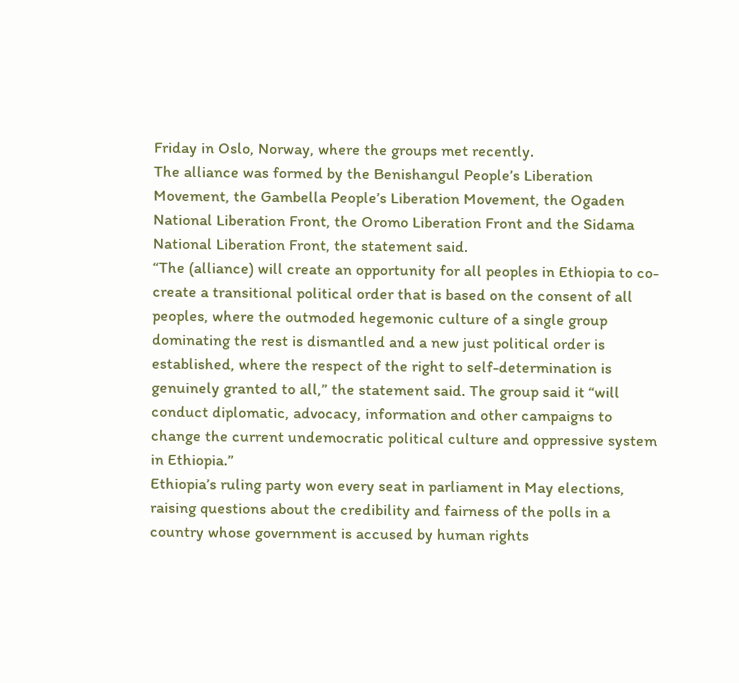Friday in Oslo, Norway, where the groups met recently.
The alliance was formed by the Benishangul People’s Liberation Movement, the Gambella People’s Liberation Movement, the Ogaden National Liberation Front, the Oromo Liberation Front and the Sidama National Liberation Front, the statement said.
“The (alliance) will create an opportunity for all peoples in Ethiopia to co-create a transitional political order that is based on the consent of all peoples, where the outmoded hegemonic culture of a single group dominating the rest is dismantled and a new just political order is established, where the respect of the right to self-determination is genuinely granted to all,” the statement said. The group said it “will conduct diplomatic, advocacy, information and other campaigns to change the current undemocratic political culture and oppressive system in Ethiopia.”
Ethiopia’s ruling party won every seat in parliament in May elections, raising questions about the credibility and fairness of the polls in a country whose government is accused by human rights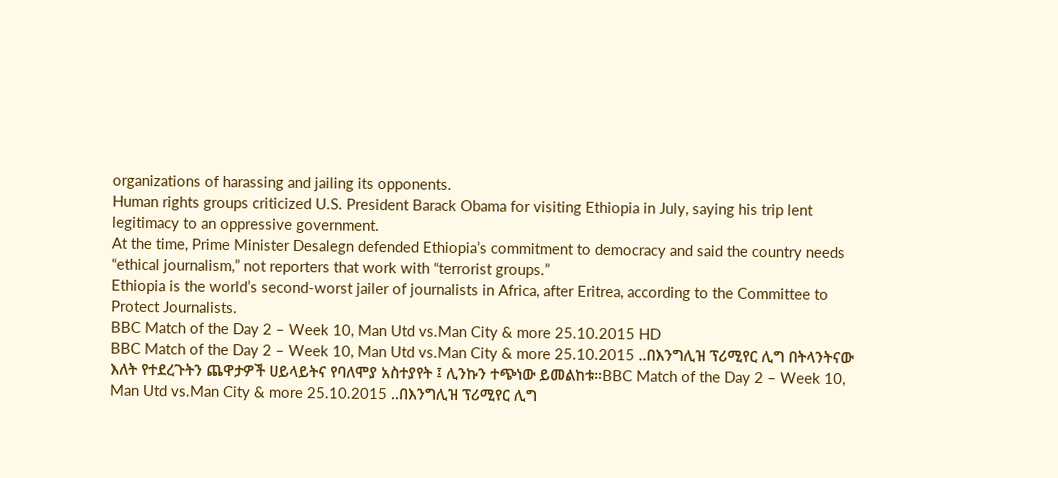organizations of harassing and jailing its opponents.
Human rights groups criticized U.S. President Barack Obama for visiting Ethiopia in July, saying his trip lent legitimacy to an oppressive government.
At the time, Prime Minister Desalegn defended Ethiopia’s commitment to democracy and said the country needs “ethical journalism,” not reporters that work with “terrorist groups.”
Ethiopia is the world’s second-worst jailer of journalists in Africa, after Eritrea, according to the Committee to Protect Journalists.
BBC Match of the Day 2 – Week 10, Man Utd vs.Man City & more 25.10.2015 HD
BBC Match of the Day 2 – Week 10, Man Utd vs.Man City & more 25.10.2015 ..በእንግሊዝ ፕሪሚየር ሊግ በትላንትናው እለት የተደረጉትን ጨዋታዎች ሀይላይትና የባለሞያ አስተያየት ፤ ሊንኩን ተጭነው ይመልከቱ።BBC Match of the Day 2 – Week 10, Man Utd vs.Man City & more 25.10.2015 ..በእንግሊዝ ፕሪሚየር ሊግ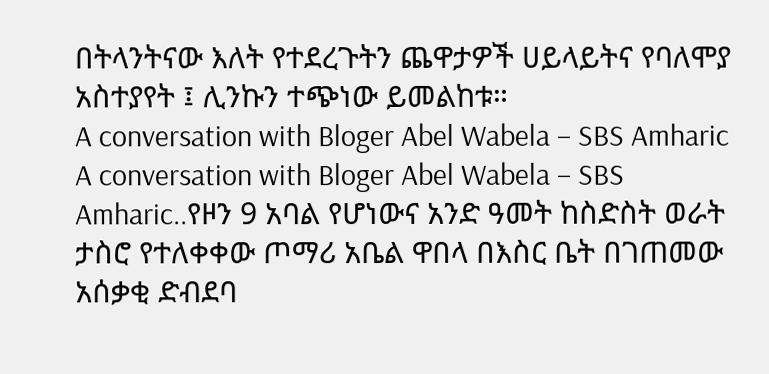በትላንትናው እለት የተደረጉትን ጨዋታዎች ሀይላይትና የባለሞያ አስተያየት ፤ ሊንኩን ተጭነው ይመልከቱ።
A conversation with Bloger Abel Wabela – SBS Amharic
A conversation with Bloger Abel Wabela – SBS Amharic..የዞን 9 አባል የሆነውና አንድ ዓመት ከስድስት ወራት ታስሮ የተለቀቀው ጦማሪ አቤል ዋበላ በእስር ቤት በገጠመው አሰቃቂ ድብደባ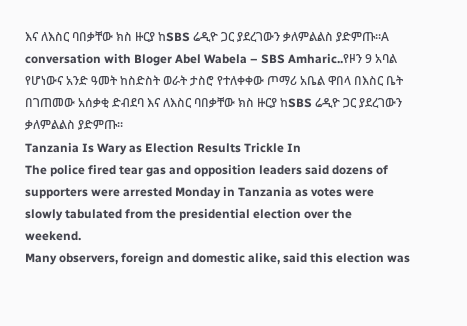እና ለእስር ባበቃቸው ክስ ዙርያ ከSBS ሬዲዮ ጋር ያደረገውን ቃለምልልስ ያድምጡ።A conversation with Bloger Abel Wabela – SBS Amharic..የዞን 9 አባል የሆነውና አንድ ዓመት ከስድስት ወራት ታስሮ የተለቀቀው ጦማሪ አቤል ዋበላ በእስር ቤት በገጠመው አሰቃቂ ድብደባ እና ለእስር ባበቃቸው ክስ ዙርያ ከSBS ሬዲዮ ጋር ያደረገውን ቃለምልልስ ያድምጡ።
Tanzania Is Wary as Election Results Trickle In
The police fired tear gas and opposition leaders said dozens of supporters were arrested Monday in Tanzania as votes were slowly tabulated from the presidential election over the weekend.
Many observers, foreign and domestic alike, said this election was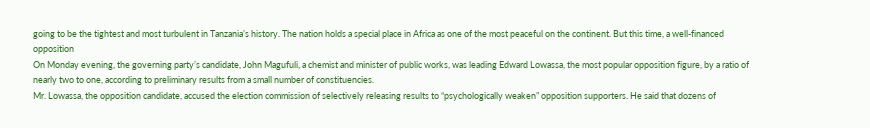going to be the tightest and most turbulent in Tanzania’s history. The nation holds a special place in Africa as one of the most peaceful on the continent. But this time, a well-financed opposition
On Monday evening, the governing party’s candidate, John Magufuli, a chemist and minister of public works, was leading Edward Lowassa, the most popular opposition figure, by a ratio of nearly two to one, according to preliminary results from a small number of constituencies.
Mr. Lowassa, the opposition candidate, accused the election commission of selectively releasing results to “psychologically weaken” opposition supporters. He said that dozens of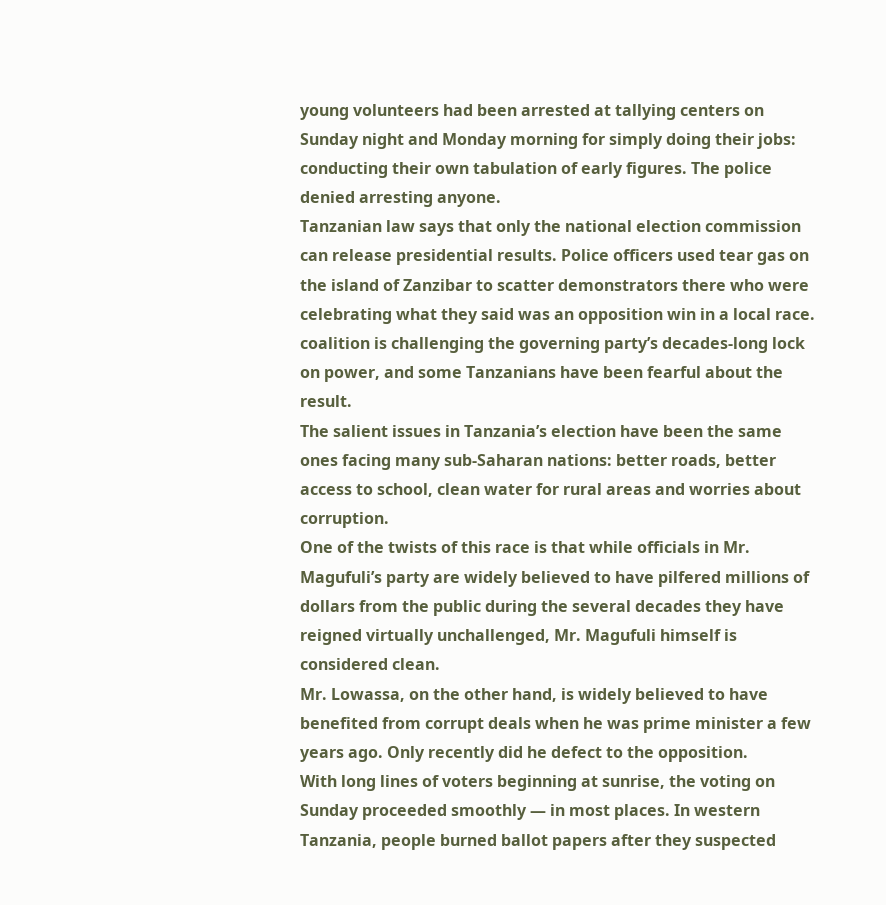young volunteers had been arrested at tallying centers on Sunday night and Monday morning for simply doing their jobs: conducting their own tabulation of early figures. The police denied arresting anyone.
Tanzanian law says that only the national election commission can release presidential results. Police officers used tear gas on the island of Zanzibar to scatter demonstrators there who were celebrating what they said was an opposition win in a local race.
coalition is challenging the governing party’s decades-long lock on power, and some Tanzanians have been fearful about the result.
The salient issues in Tanzania’s election have been the same ones facing many sub-Saharan nations: better roads, better access to school, clean water for rural areas and worries about corruption.
One of the twists of this race is that while officials in Mr. Magufuli’s party are widely believed to have pilfered millions of dollars from the public during the several decades they have reigned virtually unchallenged, Mr. Magufuli himself is considered clean.
Mr. Lowassa, on the other hand, is widely believed to have benefited from corrupt deals when he was prime minister a few years ago. Only recently did he defect to the opposition.
With long lines of voters beginning at sunrise, the voting on Sunday proceeded smoothly — in most places. In western Tanzania, people burned ballot papers after they suspected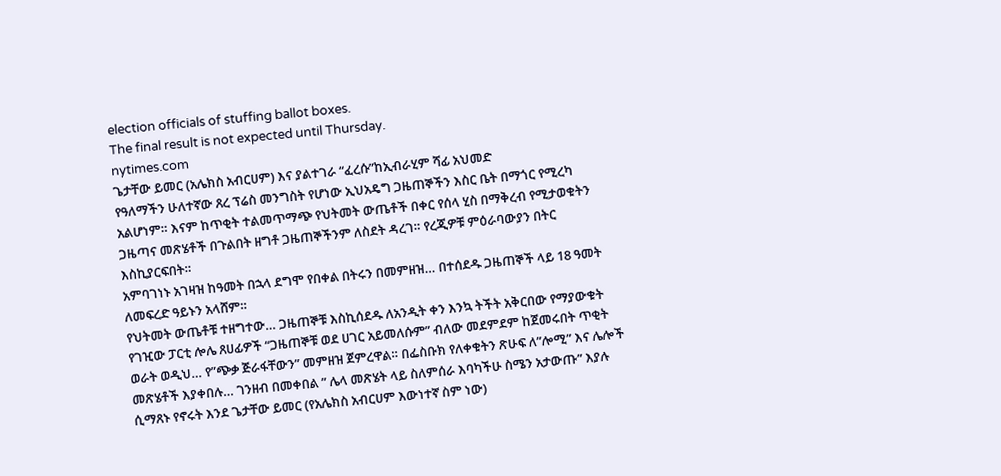election officials of stuffing ballot boxes.
The final result is not expected until Thursday.
nytimes.com
ጌታቸው ይመር (አሌክስ አብርሀም) እና ያልተገራ “ፈረሱ”ከኢብራሂም ሻፊ አህመድ
የዓለማችን ሁለተኛው ጸረ ፕሬስ መንግስት የሆነው ኢህአዴግ ጋዜጠኞችን እስር ቤት በማጎር የሚረካ አልሆነም። እናም ከጥቂት ተልመጥማጭ የህትመት ውጤቶች በቀር የሰላ ሂስ በማቅረብ የሚታወቁትን ጋዜጣና መጽሄቶች በጉልበት ዘግቶ ጋዜጠኞችንም ለስደት ዳረገ። የረጂዎቹ ምዕራባውያን በትር እስኪያርፍበት።
አምባገነኑ አገዛዝ ከዓመት በኋላ ደግሞ የበቀል በትሩን በመምዘዝ… በተሰደዱ ጋዜጠኞች ላይ 18 ዓመት ለመፍረድ ዓይኑን አላሸም።
የህትመት ውጤቶቹ ተዘግተው… ጋዜጠኞቹ እስኪሰደዱ ለአንዲት ቀን እንኳ ትችት አቅርበው የማያውቁት የገዢው ፓርቲ ሎሌ ጸሀፊዎች “ጋዜጠኞቹ ወደ ሀገር አይመለሱም” ብለው መደምደም ከጀመሩበት ጥቂት ወራት ወዲህ… የ”ጭቃ ጅራፋቸውን” መምዘዝ ጀምረዋል። በፌስቡክ የለቀቁትን ጽሁፍ ለ”ሎሚ” እና ሌሎች መጽሄቶች እያቀበሉ… ገንዘብ በመቀበል ” ሌላ መጽሄት ላይ ስለምሰራ እባካችሁ ስሜን አታውጡ” እያሉ ሲማጸኑ የኖሩት እንደ ጌታቸው ይመር (የአሌክስ አብርሀም እውነተኛ ስም ነው)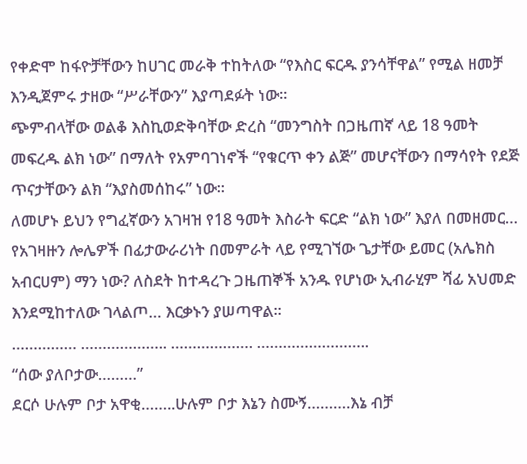የቀድሞ ከፋዮቻቸውን ከሀገር መራቅ ተከትለው “የእስር ፍርዱ ያንሳቸዋል” የሚል ዘመቻ እንዲጀምሩ ታዘው “ሥራቸውን” እያጣደፉት ነው።
ጭምብላቸው ወልቆ እስኪወድቅባቸው ድረስ “መንግስት በጋዜጠኛ ላይ 18 ዓመት መፍረዱ ልክ ነው” በማለት የአምባገነኖች “የቁርጥ ቀን ልጅ” መሆናቸውን በማሳየት የደጅ ጥናታቸውን ልክ “እያስመሰከሩ” ነው።
ለመሆኑ ይህን የግፈኛውን አገዛዝ የ18 ዓመት እስራት ፍርድ “ልክ ነው” እያለ በመዘመር… የአገዛዙን ሎሌዎች በፊታውራሪነት በመምራት ላይ የሚገኘው ጌታቸው ይመር (አሌክስ አብርሀም) ማን ነው? ለስደት ከተዳረጉ ጋዜጠኞች አንዱ የሆነው ኢብራሂም ሻፊ አህመድ እንደሚከተለው ገላልጦ… እርቃኑን ያሠጣዋል።
…………… ……………….. ………………. ……………………..
“ሰው ያለቦታው………”
ደርሶ ሁሉም ቦታ አዋቂ……..ሁሉም ቦታ እኔን ስሙኝ……….እኔ ብቻ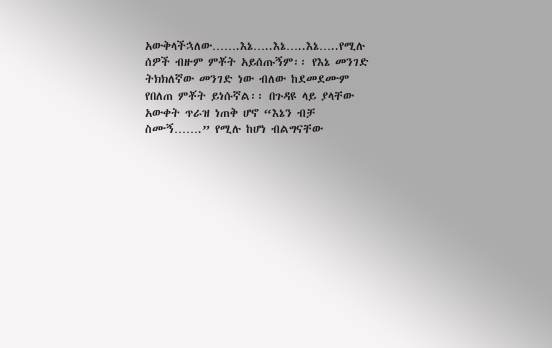አውቅላችኋለው…….እኔ…..እኔ…..እኔ…..የሚሉ ሰዎች ብዙም ምቾት አይሰጡኝም፡፡ የእኔ መንገድ ትክክለኛው መንገድ ነው ብለው ከደመደሙም የበለጠ ምቾት ይነሱኛል፡፡ በጉዳዩ ላይ ያላቸው አውቀት ጥራዝ ነጠቅ ሆኖ “እኔን ብቻ ስሙኝ…….” የሚሉ ከሆነ ብልግናቸው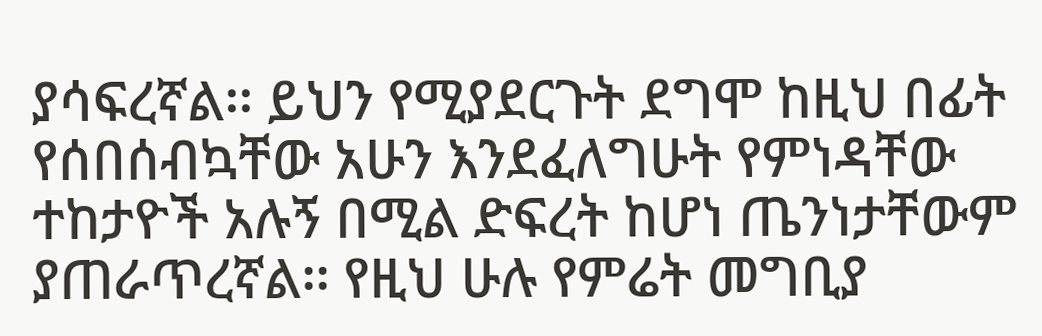ያሳፍረኛል፡፡ ይህን የሚያደርጉት ደግሞ ከዚህ በፊት የሰበሰብኳቸው አሁን እንደፈለግሁት የምነዳቸው ተከታዮች አሉኝ በሚል ድፍረት ከሆነ ጤንነታቸውም ያጠራጥረኛል፡፡ የዚህ ሁሉ የምሬት መግቢያ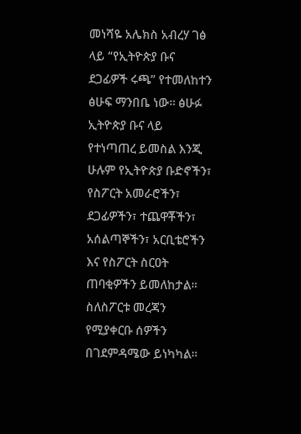መነሻዬ አሌክስ አብረሃ ገፅ ላይ “የኢትዮጵያ ቡና ደጋፊዎች ሩጫ” የተመለከተን ፅሁፍ ማንበቤ ነው፡፡ ፅሁፉ ኢትዮጵያ ቡና ላይ የተነጣጠረ ይመስል እንጂ ሁሉም የኢትዮጵያ ቡድኖችን፣ የስፖርት አመራሮችን፣ ደጋፊዎችን፣ ተጨዋቾችን፣ አሰልጣኞችን፣ አርቢቴሮችን እና የስፖርት ስርዐት ጠባቂዎችን ይመለከታል፡፡ ስለስፖርቱ መረጃን የሚያቀርቡ ሰዎችን በገደምዳሜው ይነካካል፡፡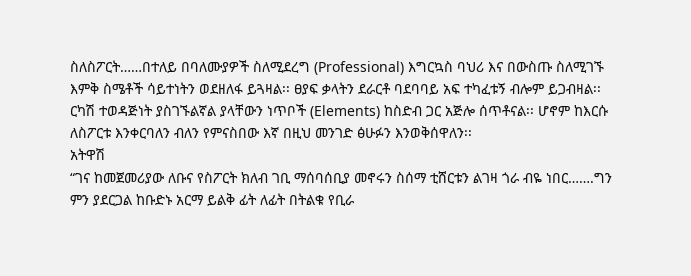ስለስፖርት……በተለይ በባለሙያዎች ስለሚደረግ (Professional) እግርኳስ ባህሪ እና በውስጡ ስለሚገኙ እምቅ ስሜቶች ሳይተነትን ወደዘለፋ ይጓዛል፡፡ ፀያፍ ቃላትን ደራርቶ ባደባባይ አፍ ተካፈቱኝ ብሎም ይጋብዛል፡፡ ርካሽ ተወዳጅነት ያስገኙልኛል ያላቸውን ነጥቦች (Elements) ከስድብ ጋር አጅሎ ሰጥቶናል፡፡ ሆኖም ከእርሱ ለስፖርቱ እንቀርባለን ብለን የምናስበው እኛ በዚህ መንገድ ፅሁፉን እንወቅሰዋለን፡፡
አትዋሽ
“ገና ከመጀመሪያው ለቡና የስፖርት ክለብ ገቢ ማሰባሰቢያ መኖሩን ስሰማ ቲሸርቱን ልገዛ ጎራ ብዬ ነበር…….ግን ምን ያደርጋል ከቡድኑ አርማ ይልቅ ፊት ለፊት በትልቁ የቢራ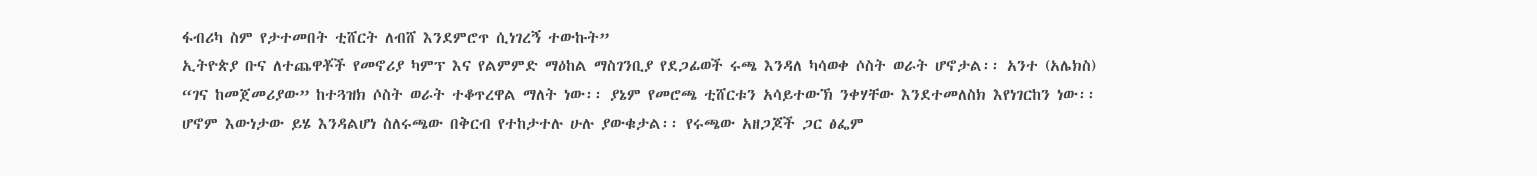ፋብሪካ ስም የታተመበት ቲሸርት ለብሸ እንደምሮጥ ሲነገረኝ ተውኩት”
ኢትዮጵያ ቡና ለተጨዋቾች የመኖሪያ ካምፕ እና የልምምድ ማዕከል ማስገንቢያ የደጋፊወች ሩጫ እንዳለ ካሳወቀ ሶስት ወራት ሆኖታል፡፡ አንተ (አሌክስ) “ገና ከመጀመሪያው” ከተጓዝክ ሶስት ወራት ተቆጥረዋል ማለት ነው፡፡ ያኔም የመሮጫ ቲሸርቱን አሳይተውኽ ንቀሃቸው እንደተመለስክ እየነገርከን ነው፡፡ ሆኖም እውነታው ይሄ እንዳልሆነ ስለሩጫው በቅርብ የተከታተሉ ሁሉ ያውቁታል፡፡ የሩጫው አዘጋጆች ጋር ፅፌም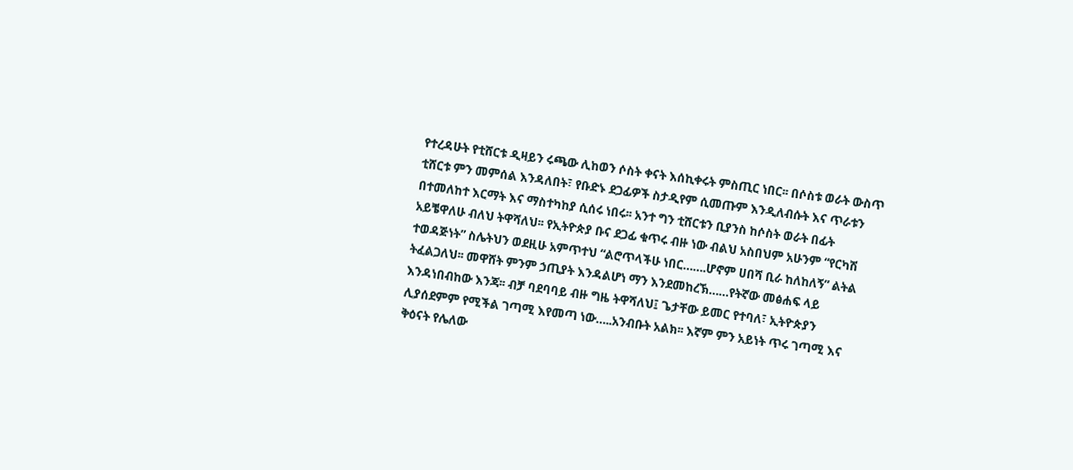የተረዳሁት የቲሸርቱ ዲዛይን ሩጫው ሊከወን ሶስት ቀናት እሰኪቀሩት ምስጢር ነበር፡፡ በሶስቱ ወራት ውስጥ ቲሸርቱ ምን መምሰል እንዳለበት፣ የቡድኑ ደጋፊዎች ስታዲየም ሲመጡም እንዲለብሱት እና ጥራቱን በተመለከተ እርማት እና ማስተካከያ ሲሰሩ ነበሩ፡፡ አንተ ግን ቲሸርቱን ቢያንስ ከሶስት ወራት በፊት አይቼዋለሁ ብለህ ትዋሻለህ፡፡ የኢትዮጵያ ቡና ደጋፊ ቁጥሩ ብዙ ነው ብልህ አስበህም አሁንም “የርካሽ ተወዳጅነት” ስሌትህን ወደዚሁ አምጥተህ “ልሮጥላችሁ ነበር…….ሆኖም ሀበሻ ቢራ ከለከለኝ” ልትል ትፈልጋለህ፡፡ መዋሸት ምንም ኃጢያት እንዳልሆነ ማን እንደመከረኽ……የትኛው መፅሐፍ ላይ እንዳነበብከው እንጃ፡፡ ብቻ ባደባባይ ብዙ ግዜ ትዋሻለህ፤ ጌታቸው ይመር የተባለ፣ ኢትዮጵያን ሊያሰደምም የሚችል ገጣሚ እየመጣ ነው…..አንብቡት አልክ፡፡ እኛም ምን አይነት ጥሩ ገጣሚ እና ቅዕናት የሌለው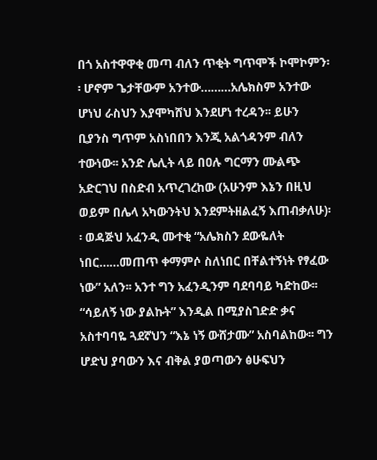በጎ አስተዋዋቂ መጣ ብለን ጥቂት ግጥሞች ኮሞኮምን፡፡ ሆኖም ጌታቸውም አንተው………አሌክስም አንተው ሆነህ ራስህን እያሞካሸህ እንደሆነ ተረዳን፡፡ ይሁን ቢያንስ ግጥም አስነበበን እንጂ አልጎዳንም ብለን ተውነው፡፡ አንድ ሌሊት ላይ በዐሉ ግርማን ሙልጭ አድርገህ በስድብ አጥረገረከው (አሁንም እኔን በዚህ ወይም በሌላ አካውንትህ እንደምትዘልፈኝ እጠብቃለሁ)፡፡ ወዳጅህ አፈንዲ ሙተቂ “አሌክስን ደውዬለት ነበር……መጠጥ ቀማምሶ ስለነበር በቸልተኝነት የፃፈው ነው” አለን፡፡ አንተ ግን አፈንዲንም ባደባባይ ካድከው፡፡ “ሳይለኝ ነው ያልኩት” እንዲል በሚያስገድድ ቃና አስተባባዬ ጓደኛህን “እኔ ነኝ ውሸታሙ” አስባልከው፡፡ ግን ሆድህ ያባውን እና ብቅል ያወጣውን ፅሁፍህን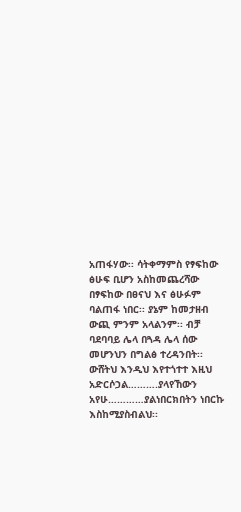አጠፋሃው፡፡ ሳትቀማምስ የፃፍከው ፅሁፍ ቢሆን አስከመጨረሻው በፃፍከው በፀናህ እና ፅሁፉም ባልጠፋ ነበር፡፡ ያኔም ከመታዘብ ውጪ ምንም አላልንም፡፡ ብቻ ባደባባይ ሌላ በጓዳ ሌላ ሰው መሆንህን በግልፅ ተረዳንበት፡፡ ውሸትህ እንዲህ እየተጎተተ እዚህ አድርሶኃል……….ያላየኸውን አየሁ…………ያልነበርክበትን ነበርኩ እስከሚያስብልህ፡፡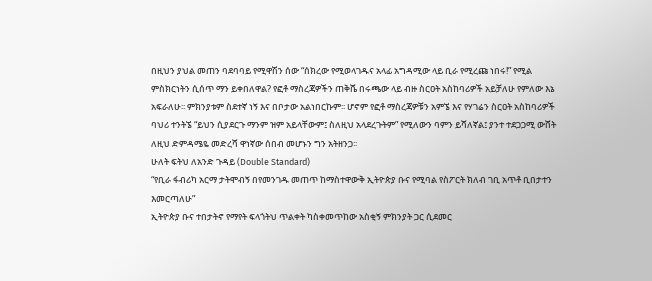በዚህን ያህል መጠን ባደባባይ የሚዋሽን ሰው “ሰክረው የሚወላገዱና አላፊ አግዳሚው ላይ ቢራ የሚረጩ ነበሩ!” የሚል ምስክርነትን ሲሰጥ ማን ይቀበለዋል? የፎቶ ማስረጃዎችን ጠቅሼ በሩጫው ላይ ብዙ ስርዐት አስከባሪዎች አይቻለሁ የምለው እኔ አፍራለሁ፡፡ ምክንያቱም ስደተኛ ነኝ እና በቦታው አልነበርኩም፡፡ ሆኖም የፎቶ ማስረጃዎቹን አምኜ እና የሃገሬን ስርዐት አስከባሪዎች ባህሪ ተንትኜ “ይህን ሲያደርጉ ማንም ዝም አይላቸውም፤ ስለዚህ አላደረጉትም” የሚለውን ባምን ይሻለኛል፤ ያንተ ተደጋጋሚ ውሸት ለዚህ ድምዳሜዬ መድረሻ ዋነኛው ሰበብ መሆኑን ግን አትዘንጋ፡፡
ሁለት ፍትህ ለአንድ ጉዳይ (Double Standard)
“የቢራ ፋብሪካ አርማ ታትሞብኝ በየመንገዱ መጠጥ ከማስተዋውቅ ኢትዮጵያ ቡና የሚባል የስፖርት ክለብ ገቢ አጥቶ ቢበታተን እመርጣለሁ”
ኢትዮጵያ ቡና ተበታትኖ የማየት ፍላጎትህ ጥልቀት ካስቀመጥከው አስቂኝ ምክንያት ጋር ሲደመር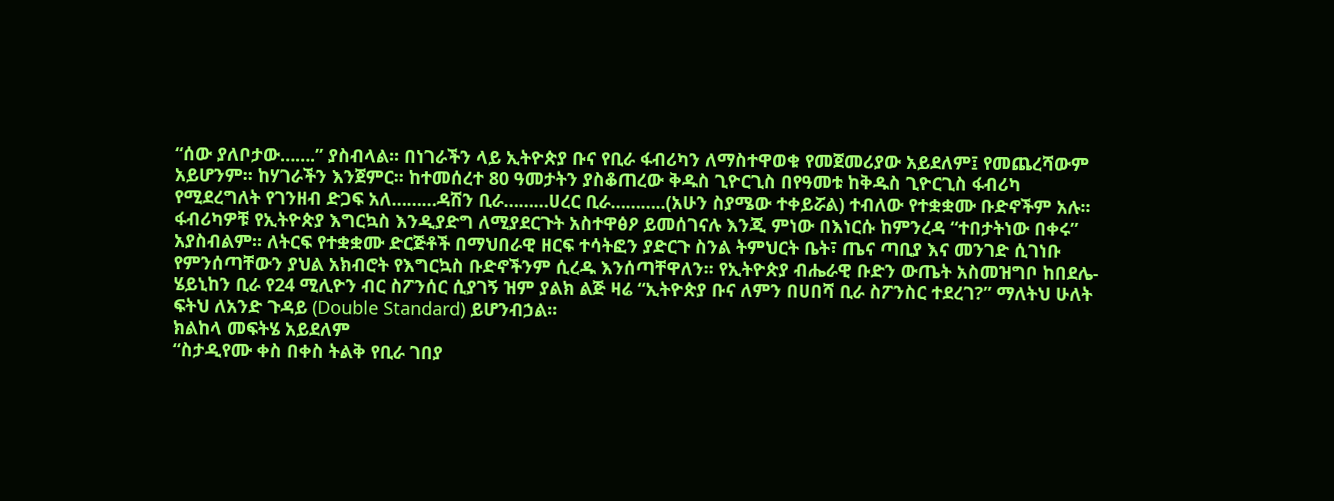“ሰው ያለቦታው…….” ያስብላል፡፡ በነገራችን ላይ ኢትዮጵያ ቡና የቢራ ፋብሪካን ለማስተዋወቁ የመጀመሪያው አይደለም፤ የመጨረሻውም አይሆንም፡፡ ከሃገራችን እንጀምር፡፡ ከተመሰረተ 80 ዓመታትን ያስቆጠረው ቅዱስ ጊዮርጊስ በየዓመቱ ከቅዱስ ጊዮርጊስ ፋብሪካ የሚደረግለት የገንዘብ ድጋፍ አለ………ዳሽን ቢራ………ሀረር ቢራ………..(አሁን ስያሜው ተቀይሯል) ተብለው የተቋቋሙ ቡድኖችም አሉ፡፡ ፋብሪካዎቹ የኢትዮጵያ እግርኳስ እንዲያድግ ለሚያደርጉት አስተዋፅዖ ይመሰገናሉ እንጂ ምነው በእነርሱ ከምንረዳ “ተበታትነው በቀሩ” አያስብልም፡፡ ለትርፍ የተቋቋሙ ድርጅቶች በማህበራዊ ዘርፍ ተሳትፎን ያድርጉ ስንል ትምህርት ቤት፣ ጤና ጣቢያ እና መንገድ ሲገነቡ የምንሰጣቸውን ያህል አክብሮት የእግርኳስ ቡድኖችንም ሲረዱ እንሰጣቸዋለን፡፡ የኢትዮጵያ ብሔራዊ ቡድን ውጤት አስመዝግቦ ከበደሌ-ሄይኒከን ቢራ የ24 ሚሊዮን ብር ስፖንሰር ሲያገኝ ዝም ያልክ ልጅ ዛሬ “ኢትዮጵያ ቡና ለምን በሀበሻ ቢራ ስፖንስር ተደረገ?” ማለትህ ሁለት ፍትህ ለአንድ ጉዳይ (Double Standard) ይሆንብኃል፡፡
ክልከላ መፍትሄ አይደለም
“ስታዲየሙ ቀስ በቀስ ትልቅ የቢራ ገበያ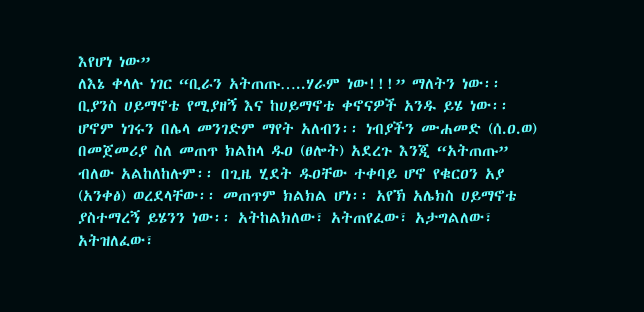እየሆነ ነው”
ለእኔ ቀላሉ ነገር “ቢራን አትጠጡ…..ሃራም ነው!!!” ማለትን ነው፡፡ ቢያንስ ሀይማኖቴ የሚያዘኝ እና ከሀይማኖቴ ቀኖናዎች አንዱ ይሄ ነው፡፡ ሆኖም ነገሩን በሌላ መንገድም ማየት አለብን፡፡ ነብያችን ሙሐመድ (ሰ.ዐ.ወ) በመጀመሪያ ስለ መጠጥ ክልከላ ዱዐ (ፀሎት) አደረጉ እንጂ “አትጠጡ” ብለው አልከለከሉም፡፡ በጊዜ ሂደት ዱዐቸው ተቀባይ ሆኖ የቁርዐን አያ (አንቀፅ) ወረደላቸው፡፡ መጠጥም ክልክል ሆነ፡፡ አየኽ አሌክስ ሀይማኖቴ ያስተማረኝ ይሄንን ነው፡፡ አትከልክለው፣ አትጠየፈው፣ አታግልለው፣ አትዝለፈው፣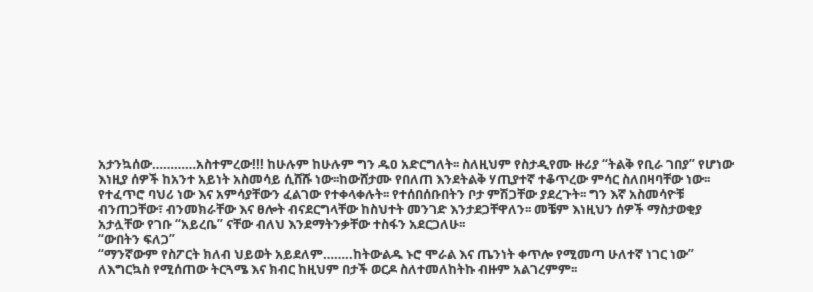አታንኳሰው…………አስተምረው!!! ከሁሉም ከሁሉም ግን ዱዐ አድርግለት፡፡ ስለዚህም የስታዲየሙ ዙሪያ “ትልቅ የቢራ ገበያ” የሆነው እነዚያ ሰዎች ከአንተ አይነት አስመሳይ ሲሸሹ ነው፡፡ከውሸታሙ የበለጠ እንደትልቅ ሃጢያተኛ ተቆጥረው ምሳር ስለበዛባቸው ነው፡፡ የተፈጥሮ ባህሪ ነው እና አምሳያቸውን ፈልገው የተቀላቀሉት፡፡ የተሰበሰቡበትን ቦታ ምሽጋቸው ያደረጉት፡፡ ግን እኛ አስመሳዮቹ ብንጠጋቸው፣ ብንመክራቸው እና ፀሎት ብናደርግላቸው ከስህተት መንገድ እንታደጋቸዋለን፡፡ መቼም እነዚህን ሰዎች ማስታወቂያ አታሏቸው የገቡ “አይረቤ” ናቸው ብለህ እንደማትንቃቸው ተስፋን አደርጋለሁ፡፡
“ውበትን ፍለጋ”
“ማንኛውም የስፖርት ክለብ ህይወት አይደለም……..ከትውልዱ ኑሮ ሞራል እና ጤንነት ቀጥሎ የሚመጣ ሁለተኛ ነገር ነው”
ለእግርኳስ የሚሰጠው ትርጓሜ እና ክብር ከዚህም በታች ወርዶ ስለተመለከትኩ ብዙም አልገረምም፡፡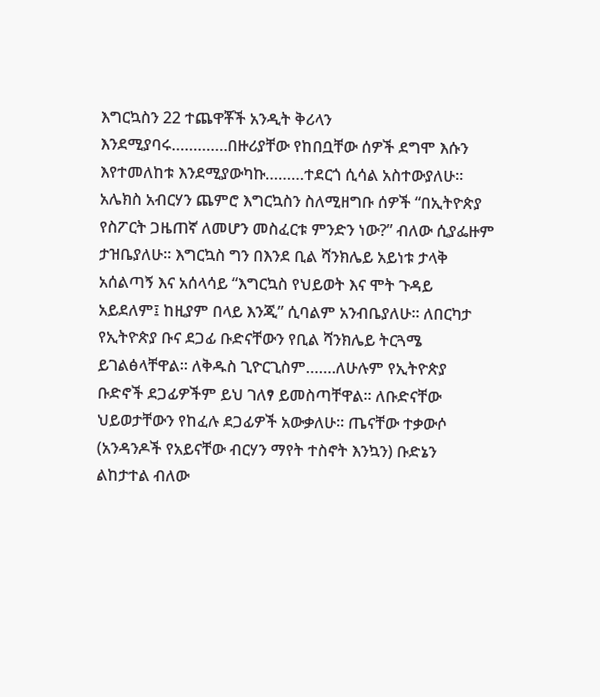እግርኳስን 22 ተጨዋቾች አንዲት ቅሪላን እንደሚያባሩ………….በዙሪያቸው የከበቧቸው ሰዎች ደግሞ እሱን እየተመለከቱ እንደሚያውካኩ………ተደርጎ ሲሳል አስተውያለሁ፡፡ አሌክስ አብርሃን ጨምሮ እግርኳስን ስለሚዘግቡ ሰዎች “በኢትዮጵያ የስፖርት ጋዜጠኛ ለመሆን መስፈርቱ ምንድን ነው?” ብለው ሲያፌዙም ታዝቤያለሁ፡፡ እግርኳስ ግን በእንደ ቢል ሻንክሌይ አይነቱ ታላቅ አሰልጣኝ እና አሰላሳይ “እግርኳስ የህይወት እና ሞት ጉዳይ አይደለም፤ ከዚያም በላይ እንጂ” ሲባልም አንብቤያለሁ፡፡ ለበርካታ የኢትዮጵያ ቡና ደጋፊ ቡድናቸውን የቢል ሻንክሌይ ትርጓሜ ይገልፅላቸዋል፡፡ ለቅዱስ ጊዮርጊስም…….ለሁሉም የኢትዮጵያ ቡድኖች ደጋፊዎችም ይህ ገለፃ ይመስጣቸዋል፡፡ ለቡድናቸው ህይወታቸውን የከፈሉ ደጋፊዎች አውቃለሁ፡፡ ጤናቸው ተቃውሶ (አንዳንዶች የአይናቸው ብርሃን ማየት ተስኖት እንኳን) ቡድኔን ልከታተል ብለው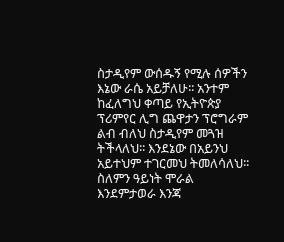ስታዲየም ውሰዱኝ የሚሉ ሰዎችን እኔው ራሴ አይቻለሁ፡፡ አንተም ከፈለግህ ቀጣይ የኢትዮጵያ ፕሪምየር ሊግ ጨዋታን ፕሮግራም ልብ ብለህ ስታዲየም መጓዝ ትችላለህ፡፡ እንደኔው በአይንህ አይተህም ተገርመህ ትመለሳለህ፡፡ ስለምን ዓይነት ሞራል እንደምታወራ እንጃ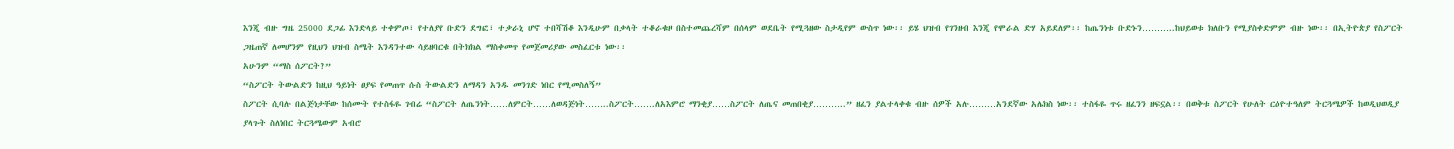እንጂ ብዙ ግዜ 25000 ደጋፊ እንድላይ ተቀምጦ፣ የተለያየ ቡድን ደግፎ፣ ተቃራኒ ሆኖ ተበሻሽቆ እንዲሁም በቃላት ተቆራቁዞ በስተመጨረሻም በሰላም ወደቤት የሚጓዘው ስታዲየም ውስጥ ነው፡፡ ይሄ ህዝብ የገንዘብ እንጂ የሞራል ድሃ አይደለም፡፡ ከጤንነቱ ቡድኑን………..ከህይወቱ ክለቡን የሚያስቀድምም ብዙ ነው፡፡ በኢትዮጵያ የስፖርት ጋዜጠኛ ለመሆንም የዚህን ህዝብ ስሜት እንዳንተው ሳይዘባርቁ በትክክል ማስቀመጥ የመጀመሪያው መስፈርቱ ነው፡፡
አሁንም “ማስ ሰፖርት?”
“ስፖርት ትውልድን ከዚህ ዓይነት ፀያፍ የመጠጥ ሱስ ትውልድን ለማዳን አንዱ መንገድ ነበር የሚመስለኝ”
ስፖርት ሲባሉ በልጅነታቸው ከሰሙት የተስፋዬ ገብሬ “ስፖርት ለጤንነት……ለምርት……ለወዳጅነት……..ስፖርት…….ለአእምሮ ማንቂያ……ስፖርት ለጤና መጠበቂያ………..” ዘፈን ያልተላቀቁ ብዙ ሰዎች አሉ………አንደኛው አሌክስ ነው፡፡ ተስፋዬ ጥሩ ዘፈንን ዘፍኗል፡፡ በወቅቱ ስፖርት የሁለት ርዕዮተዓለም ትርጓሜዎች ከወዲህወዲያ ያላጉት ስለነበር ትርጓሜውም አብሮ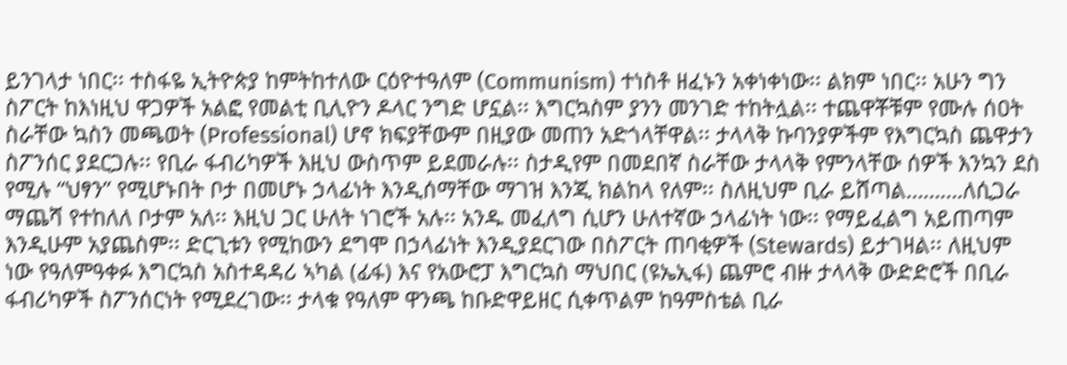ይንገላታ ነበር፡፡ ተስፋዬ ኢትዮጵያ ከምትከተለው ርዕዮተዓለም (Communism) ተነስቶ ዘፈኑን አቀነቀነው፡፡ ልክም ነበር፡፡ አሁን ግን ስፖርት ከእነዚህ ዋጋዎች አልፎ የመልቲ ቢሊዮን ዶላር ንግድ ሆኗል፡፡ እግርኳስም ያንን መንገድ ተከትሏል፡፡ ተጨዋቾቹም የሙሉ ሰዐት ስራቸው ኳስን መጫወት (Professional) ሆኖ ክፍያቸውም በዚያው መጠን አድጎላቸዋል፡፡ ታላላቅ ኩባንያዎችም የእግርኳስ ጨዋታን ስፖንሰር ያደርጋሉ፡፡ የቢራ ፋብሪካዎች እዚህ ውስጥም ይደመራሉ፡፡ ስታዲየም በመደበኛ ስራቸው ታላላቅ የምንላቸው ሰዎች እንኳን ደስ የሚሉ “ህፃን” የሚሆኑበት ቦታ በመሆኑ ኃላፊነት እንዲሰማቸው ማገዝ እንጂ ክልከላ የለም፡፡ ስለዚህም ቢራ ይሸጣል……….ለሲጋራ ማጨሻ የተከለለ ቦታም አለ፡፡ እዚህ ጋር ሁለት ነገሮች አሉ፡፡ አንዱ መፈለግ ሲሆን ሁለተኛው ኃላፊነት ነው፡፡ የማይፈልግ አይጠጣም እንዲሁም አያጨስም፡፡ ድርጊቱን የሚከውን ደግሞ በኃላፊነት እንዲያደርገው በስፖርት ጠባቂዎች (Stewards) ይታገዛል፡፡ ለዚህም ነው የዓለምዓቀፉ እግርኳስ አስተዳዳሪ ኣካል (ፊፋ) እና የአውሮፓ እግርኳስ ማህበር (ዩኤኢፋ) ጨምሮ ብዙ ታላላቅ ውድድሮች በቢራ ፋብሪካዎች ስፖንሰርነት የሚደረገው፡፡ ታላቁ የዓለም ዋንጫ ከቡድዋይዘር ሲቀጥልም ከዓምስቴል ቢራ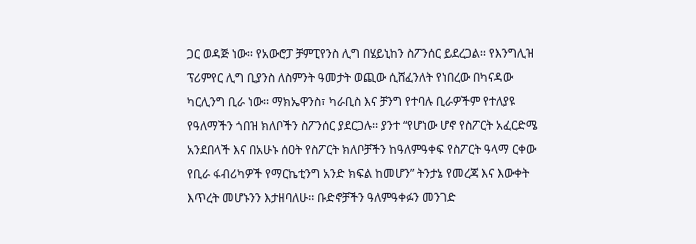ጋር ወዳጅ ነው፡፡ የአውሮፓ ቻምፒየንስ ሊግ በሄይኒከን ስፖንሰር ይደረጋል፡፡ የእንግሊዝ ፕሪምየር ሊግ ቢያንስ ለስምንት ዓመታት ወጪው ሲሸፈንለት የነበረው በካናዳው ካርሊንግ ቢራ ነው፡፡ ማክኤዋንስ፣ ካራቢስ እና ቻንግ የተባሉ ቢራዎችም የተለያዩ የዓለማችን ጎበዝ ክለቦችን ስፖንሰር ያደርጋሉ፡፡ ያንተ “የሆነው ሆኖ የስፖርት አፈርድሜ አንደበላች እና በአሁኑ ሰዐት የስፖርት ክለቦቻችን ከዓለምዓቀፍ የስፖርት ዓላማ ርቀው የቢራ ፋብሪካዎች የማርኬቲንግ አንድ ክፍል ከመሆን” ትንታኔ የመረጃ እና እውቀት እጥረት መሆኑንን እታዘባለሁ፡፡ ቡድኖቻችን ዓለምዓቀፉን መንገድ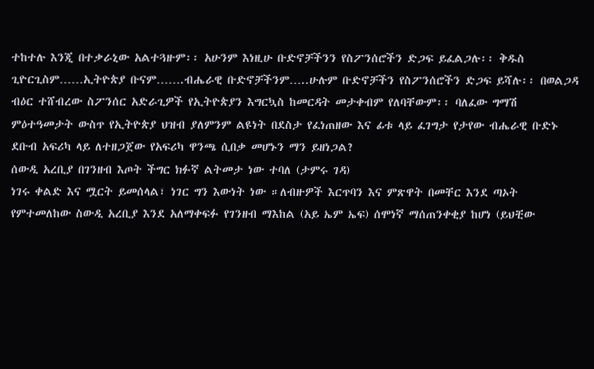ተከተሉ እንጂ በተቃራኒው አልተጓዙም፡፡ አሁንም እነዚሁ ቡድኖቻችንን የስፖንሰሮችን ድጋፍ ይፈልጋሉ፡፡ ቅዱስ ጊዮርጊስም……ኢትዮጵያ ቡናም…….ብሔራዊ ቡድኖቻችንም…..ሁሉም ቡድኖቻችን የስፖንሰሮችን ድጋፍ ይሻሉ፡፡ በወልጋዳ ብዕር ተሸብረው ስፖንሰር አድራጊዎች የኢትዮጵያን እግርኳስ ከመርዳት መታቀብም የለባቸውም፡፡ ባለፈው ግማሽ ምዕተዓመታት ውስጥ የኢትዮጵያ ህዝብ ያለምንም ልዩነት በደስታ የፈነጠዘው እና ፊቱ ላይ ፈገግታ የታየው ብሔራዊ ቡድኑ ደቡብ አፍሪካ ላይ ለተዘጋጀው የአፍሪካ ዋንጫ ሲበቃ መሆኑን ማን ይዘነጋል?
ሰውዲ አረቢያ በገንዘብ እጦት ችግር ክፉኛ ልትመታ ነው ተባለ (ታምሩ ገዳ)
ነገሩ ቀልድ እና ሟርት ይመሰላል፣ ነገር ግን እውነት ነው ።ለብዙዎች እርጥባን እና ምጽዋት በመቸር እንደ ጣኦት የምተመለከው ስውዲ አረቢያ እንደ አለማቀፍፉ የገንዘብ ማእከል (አይ ኤም ኤፍ) ሰሞነኛ ማሰጠንቀቂያ ከሆነ (ይህቺው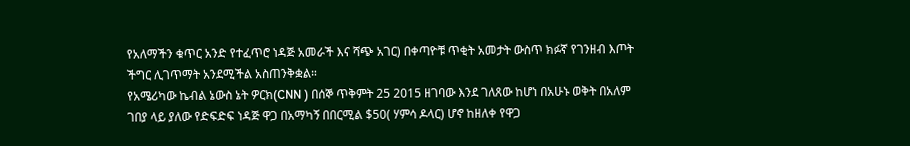የአለማችን ቁጥር አንድ የተፈጥሮ ነዳጅ አመራች እና ሻጭ አገር) በቀጣዮቹ ጥቂት አመታት ውስጥ ክፉኛ የገንዘብ እጦት ችግር ሊገጥማት አንደሚችል አስጠንቅቋል።
የአሜሪካው ኬብል ኔውስ ኔት ዎርክ(CNN ) በሰኞ ጥቅምት 25 2015 ዘገባው እንደ ገለጸው ከሆነ በአሁኑ ወቅት በአለም ገበያ ላይ ያለው የድፍድፍ ነዳጅ ዋጋ በአማካኝ በበርሚል $50( ሃምሳ ዶላር) ሆኖ ከዘለቀ የዋጋ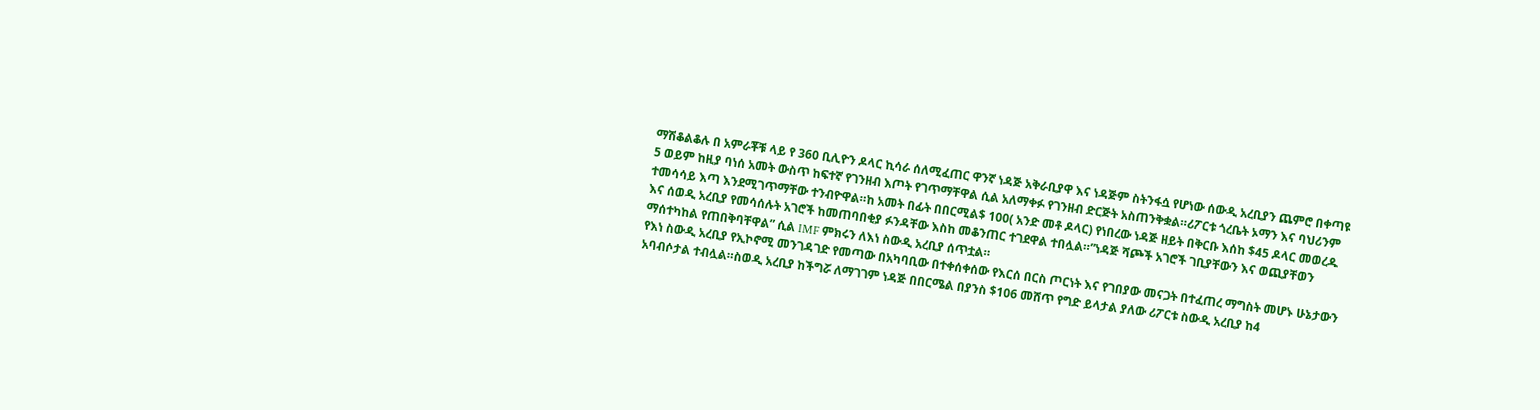ማሽቆልቆሉ በ አምራቾቹ ላይ የ 360 ቢሊዮን ዶላር ኪሳራ ሰለሚፈጠር ዋንኛ ነዳጅ አቅራቢያዋ እና ነዳጅም ስትንፋሷ የሆነው ሰውዲ አረቢያን ጨምሮ በቀጣዩ 5 ወይም ከዚያ ባነሰ አመት ውስጥ ከፍተኛ የገንዘብ እጦት የገጥማቸዋል ሲል አለማቀፉ የገንዘብ ድርጅት አስጠንቅቋል።ሪፖርቱ ጎረቤት ኦማን እና ባህሪንም ተመሳሳይ እጣ እንደሚገጥማቸው ተንብዮዋል።ከ አመት በፊት በበርሚል$ 100( አንድ መቶ ዶላር) የነበረው ነዳጅ ዘይት በቅርቡ እሰከ $45 ዶላር መወረዱ እና ሰወዲ አረቢያ የመሳሰሉት አገሮች ከመጠባበቂያ ፉንዳቸው እስከ መቆንጠር ተገደዋል ተበሏል።”ነዳጅ ሻጮች አገሮች ገቢያቸውን እና ወጪያቸወን ማሰተካከል የጠበቅባቸዋል” ሲል IMF ምክሩን ለእነ ስውዲ አረቢያ ሰጥቷል።
የእነ ስውዲ አረቢያ የኢኮኖሚ መንገዳገድ የመጣው በአካባቢው በተቀሰቀሰው የእርሰ በርስ ጦርነት እና የገበያው መናጋት በተፈጠረ ማግስት መሆኑ ሁኔታውን አባብሶታል ተብሏል።ስወዲ አረቢያ ከችግሯ ለማገገም ነዳጅ በበርሜል በያንስ $106 መሸጥ የግድ ይላታል ያለው ሪፖርቱ ስውዲ አረቢያ ከ4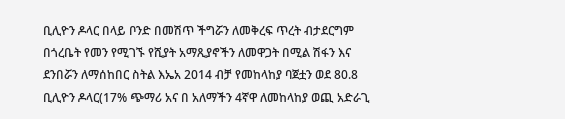ቢሊዮን ዶላር በላይ ቦንድ በመሽጥ ችግሯን ለመቅረፍ ጥረት ብታደርግም በጎረቤት የመን የሚገኙ የሺያት አማጺያኖችን ለመዋጋት በሚል ሽፋን እና ደንበሯን ለማሰከበር ስትል እኤአ 2014 ብቻ የመከላከያ ባጀቷን ወደ 80.8 ቢሊዮን ዶላር(17% ጭማሪ አና በ አለማችን 4ኛዋ ለመከላከያ ወጪ አድራጊ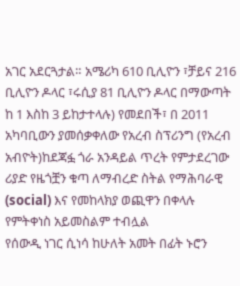አገር አደርጓታል። አሜሪካ 610 ቢሊዮን ፣ቻይና 216 ቢሊዮን ዶላር ፣ሩሲያ 81 ቢሊዮን ዶላር በማውጣት ከ 1 እስከ 3 ይከታተላሉ) የመደበች፣ በ 2011 አካባቢውን ያመሰቃቀለው የአረብ ስፕሪንግ (የአረብ አብዮት)ከደጃፏ ጎራ አንዳይል ጥረት የምታደረገው ሪያድ የዜጎቿን ቁጣ ለማብረድ ስትል የማሕባራዊ (social) እና የመከላክያ ወጪዋን በቀላሉ የምትቀነስ አይመስልም ተብሏል
የሰውዲ ነገር ሲነሳ ከሁለት አመት በፊት ኑሮን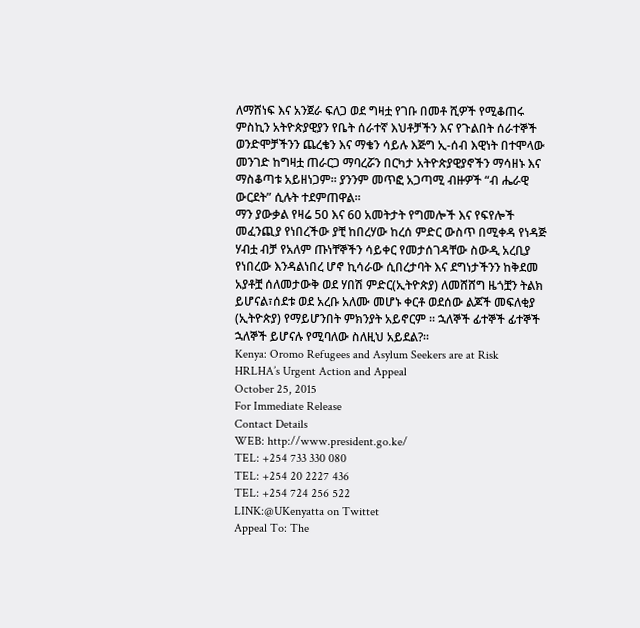ለማሸነፍ እና አንጀራ ፍለጋ ወደ ግዛቷ የገቡ በመቶ ሺዎች የሚቆጠሩ ምስኪን አትዮጵያዊያን የቤት ሰራተኛ እህቶቻችን እና የጉልበት ሰራተኞች ወንድሞቻችንን ጨረቄን እና ማቄን ሳይሉ እጅግ ኢ-ሰብ እዊነት በተሞላው መንገድ ከግዛቷ ጠራርጋ ማባረሯን በርካታ አትዮጵያዊያኖችን ማሳዘኑ እና ማስቆጣቱ አይዘነጋም። ያንንም መጥፎ አጋጣሚ ብዙዎች “ብ ሔራዊ ውርደት” ሲሉት ተደምጠዋል።
ማን ያውቃል የዛሬ 50 እና 60 አመትታት የግመሎች እና የፍየሎች መፈንጪያ የነበረችው ያቺ ከበረሃው ከረሰ ምድር ውስጥ በሚቀዳ የነዳጅ ሃብቷ ብቻ የአለም ጡነቸኞችን ሳይቀር የመታሰገዳቸው ስውዲ አረቢያ የነበረው እንዳልነበረ ሆኖ ኪሳራው ሲበረታባት እና ደግነታችንን ከቅደመ አያቶቿ ሰለመታውቅ ወደ ሃበሽ ምድር(ኢትዮጵያ) ለመሸሸግ ዜጎቿን ትልክ ይሆናል፣ሰደቱ ወደ አረቡ አለሙ መሆኑ ቀርቶ ወደሰው ልጆች መፍለቂያ (ኢትዮጵያ) የማይሆንበት ምክንያት አይኖርም ። ኋለኞች ፊተኞች ፊተኞች ኋለኞች ይሆናሉ የሚባለው ስለዚህ አይደል?።
Kenya: Oromo Refugees and Asylum Seekers are at Risk
HRLHA’s Urgent Action and Appeal
October 25, 2015
For Immediate Release
Contact Details
WEB: http://www.president.go.ke/
TEL: +254 733 330 080
TEL: +254 20 2227 436
TEL: +254 724 256 522
LINK:@UKenyatta on Twittet
Appeal To: The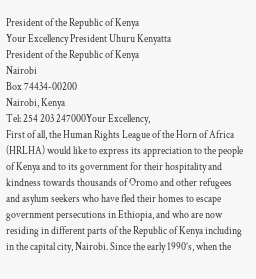President of the Republic of Kenya
Your Excellency President Uhuru Kenyatta
President of the Republic of Kenya
Nairobi
Box 74434-00200
Nairobi, Kenya
Tel: 254 203 247000Your Excellency,
First of all, the Human Rights League of the Horn of Africa (HRLHA) would like to express its appreciation to the people of Kenya and to its government for their hospitality and kindness towards thousands of Oromo and other refugees and asylum seekers who have fled their homes to escape government persecutions in Ethiopia, and who are now residing in different parts of the Republic of Kenya including in the capital city, Nairobi. Since the early 1990’s, when the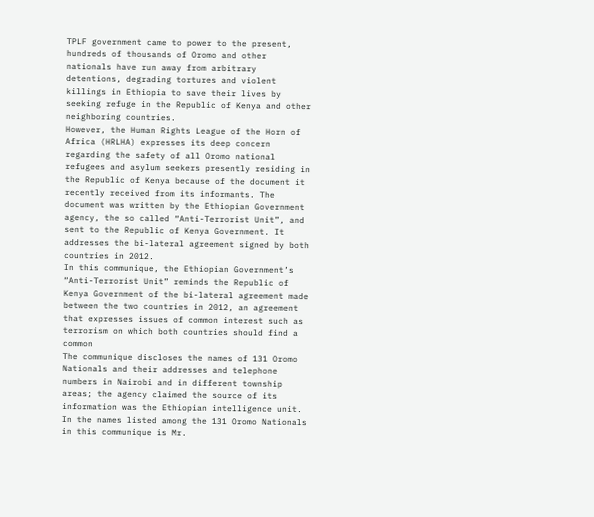TPLF government came to power to the present, hundreds of thousands of Oromo and other nationals have run away from arbitrary detentions, degrading tortures and violent killings in Ethiopia to save their lives by seeking refuge in the Republic of Kenya and other neighboring countries.
However, the Human Rights League of the Horn of Africa (HRLHA) expresses its deep concern regarding the safety of all Oromo national refugees and asylum seekers presently residing in the Republic of Kenya because of the document it recently received from its informants. The document was written by the Ethiopian Government agency, the so called “Anti-Terrorist Unit”, and sent to the Republic of Kenya Government. It addresses the bi-lateral agreement signed by both countries in 2012.
In this communique, the Ethiopian Government’s “Anti-Terrorist Unit” reminds the Republic of Kenya Government of the bi-lateral agreement made between the two countries in 2012, an agreement that expresses issues of common interest such as terrorism on which both countries should find a common
The communique discloses the names of 131 Oromo Nationals and their addresses and telephone numbers in Nairobi and in different township areas; the agency claimed the source of its information was the Ethiopian intelligence unit. In the names listed among the 131 Oromo Nationals in this communique is Mr.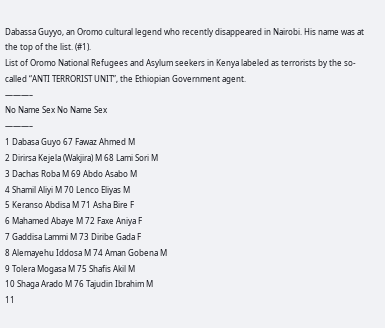Dabassa Guyyo, an Oromo cultural legend who recently disappeared in Nairobi. His name was at the top of the list. (#1).
List of Oromo National Refugees and Asylum seekers in Kenya labeled as terrorists by the so- called “ANTI TERRORIST UNIT”, the Ethiopian Government agent.
———–
No Name Sex No Name Sex
———–
1 Dabasa Guyo 67 Fawaz Ahmed M
2 Dirirsa Kejela (Wakjira) M 68 Lami Sori M
3 Dachas Roba M 69 Abdo Asabo M
4 Shamil Aliyi M 70 Lenco Eliyas M
5 Keranso Abdisa M 71 Asha Bire F
6 Mahamed Abaye M 72 Faxe Aniya F
7 Gaddisa Lammi M 73 Diribe Gada F
8 Alemayehu Iddosa M 74 Aman Gobena M
9 Tolera Mogasa M 75 Shafis Akil M
10 Shaga Arado M 76 Tajudin Ibrahim M
11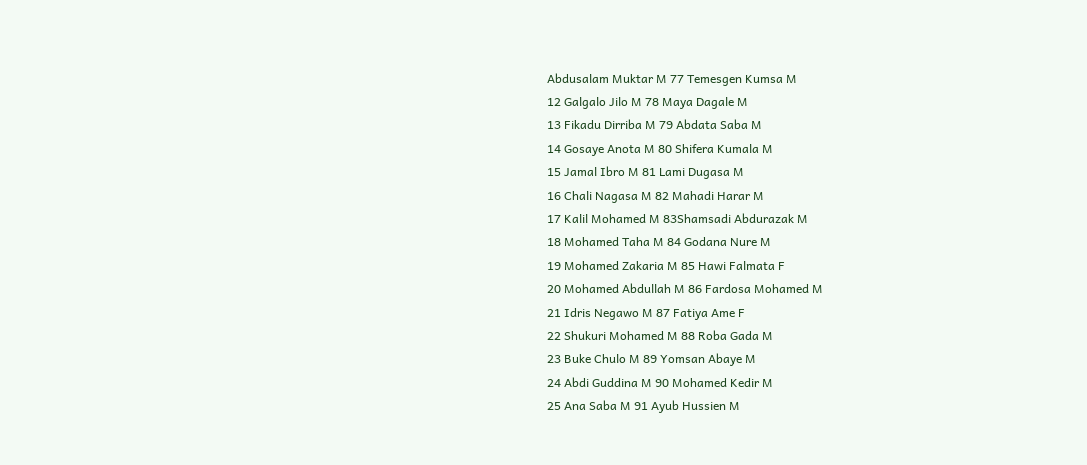Abdusalam Muktar M 77 Temesgen Kumsa M
12 Galgalo Jilo M 78 Maya Dagale M
13 Fikadu Dirriba M 79 Abdata Saba M
14 Gosaye Anota M 80 Shifera Kumala M
15 Jamal Ibro M 81 Lami Dugasa M
16 Chali Nagasa M 82 Mahadi Harar M
17 Kalil Mohamed M 83Shamsadi Abdurazak M
18 Mohamed Taha M 84 Godana Nure M
19 Mohamed Zakaria M 85 Hawi Falmata F
20 Mohamed Abdullah M 86 Fardosa Mohamed M
21 Idris Negawo M 87 Fatiya Ame F
22 Shukuri Mohamed M 88 Roba Gada M
23 Buke Chulo M 89 Yomsan Abaye M
24 Abdi Guddina M 90 Mohamed Kedir M
25 Ana Saba M 91 Ayub Hussien M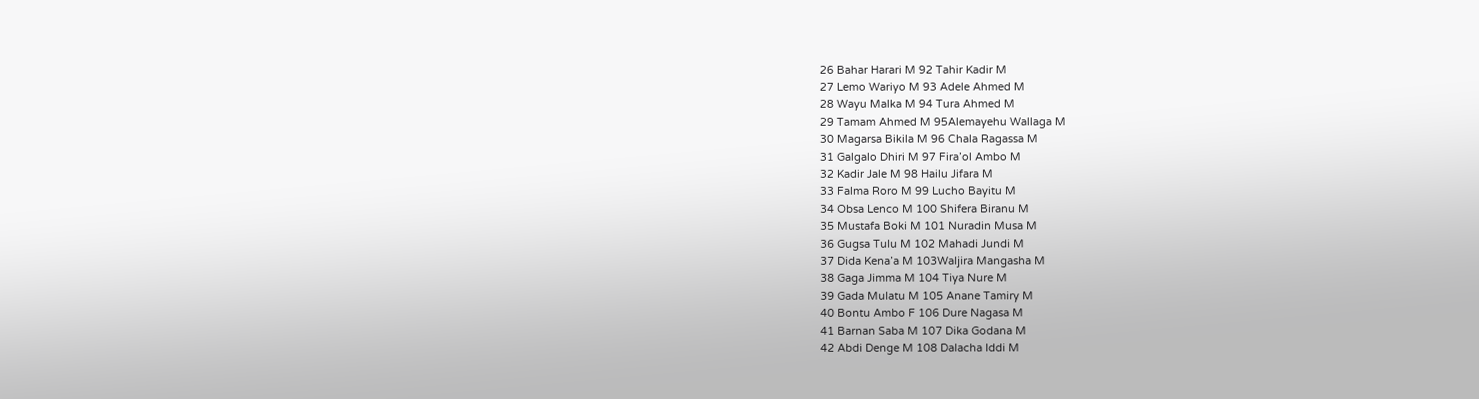26 Bahar Harari M 92 Tahir Kadir M
27 Lemo Wariyo M 93 Adele Ahmed M
28 Wayu Malka M 94 Tura Ahmed M
29 Tamam Ahmed M 95Alemayehu Wallaga M
30 Magarsa Bikila M 96 Chala Ragassa M
31 Galgalo Dhiri M 97 Fira’ol Ambo M
32 Kadir Jale M 98 Hailu Jifara M
33 Falma Roro M 99 Lucho Bayitu M
34 Obsa Lenco M 100 Shifera Biranu M
35 Mustafa Boki M 101 Nuradin Musa M
36 Gugsa Tulu M 102 Mahadi Jundi M
37 Dida Kena’a M 103Waljira Mangasha M
38 Gaga Jimma M 104 Tiya Nure M
39 Gada Mulatu M 105 Anane Tamiry M
40 Bontu Ambo F 106 Dure Nagasa M
41 Barnan Saba M 107 Dika Godana M
42 Abdi Denge M 108 Dalacha Iddi M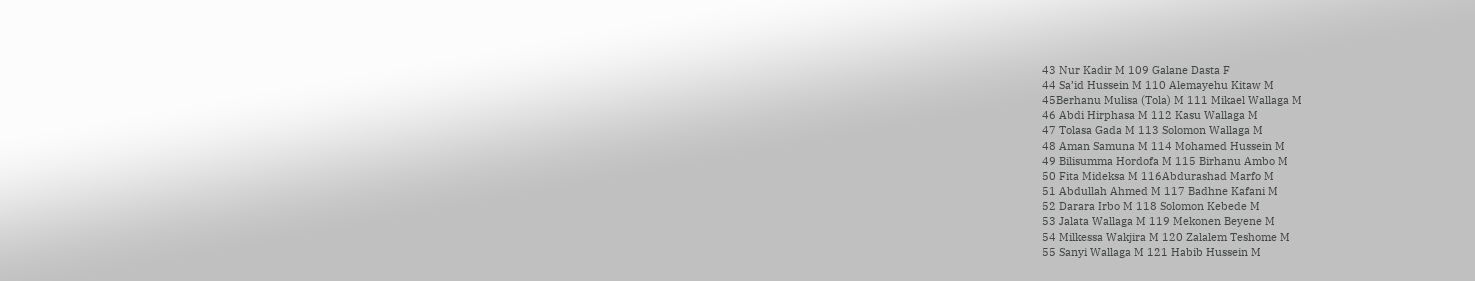43 Nur Kadir M 109 Galane Dasta F
44 Sa’id Hussein M 110 Alemayehu Kitaw M
45Berhanu Mulisa (Tola) M 111 Mikael Wallaga M
46 Abdi Hirphasa M 112 Kasu Wallaga M
47 Tolasa Gada M 113 Solomon Wallaga M
48 Aman Samuna M 114 Mohamed Hussein M
49 Bilisumma Hordofa M 115 Birhanu Ambo M
50 Fita Mideksa M 116Abdurashad Marfo M
51 Abdullah Ahmed M 117 Badhne Kafani M
52 Darara Irbo M 118 Solomon Kebede M
53 Jalata Wallaga M 119 Mekonen Beyene M
54 Milkessa Wakjira M 120 Zalalem Teshome M
55 Sanyi Wallaga M 121 Habib Hussein M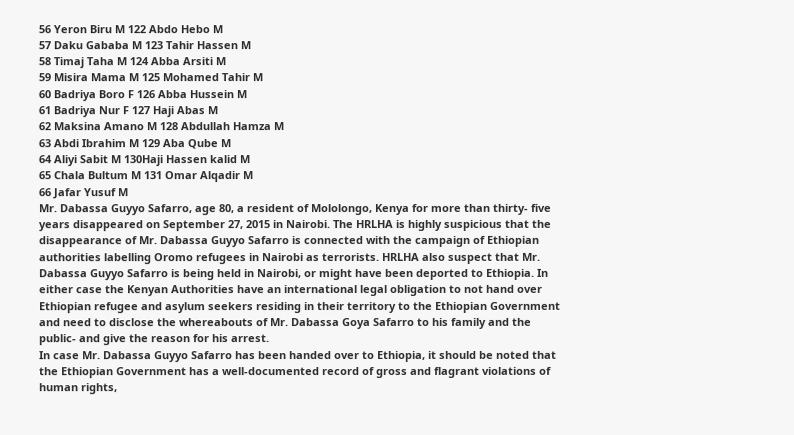56 Yeron Biru M 122 Abdo Hebo M
57 Daku Gababa M 123 Tahir Hassen M
58 Timaj Taha M 124 Abba Arsiti M
59 Misira Mama M 125 Mohamed Tahir M
60 Badriya Boro F 126 Abba Hussein M
61 Badriya Nur F 127 Haji Abas M
62 Maksina Amano M 128 Abdullah Hamza M
63 Abdi Ibrahim M 129 Aba Qube M
64 Aliyi Sabit M 130Haji Hassen kalid M
65 Chala Bultum M 131 Omar Alqadir M
66 Jafar Yusuf M
Mr. Dabassa Guyyo Safarro, age 80, a resident of Mololongo, Kenya for more than thirty- five years disappeared on September 27, 2015 in Nairobi. The HRLHA is highly suspicious that the disappearance of Mr. Dabassa Guyyo Safarro is connected with the campaign of Ethiopian authorities labelling Oromo refugees in Nairobi as terrorists. HRLHA also suspect that Mr. Dabassa Guyyo Safarro is being held in Nairobi, or might have been deported to Ethiopia. In either case the Kenyan Authorities have an international legal obligation to not hand over Ethiopian refugee and asylum seekers residing in their territory to the Ethiopian Government and need to disclose the whereabouts of Mr. Dabassa Goya Safarro to his family and the public- and give the reason for his arrest.
In case Mr. Dabassa Guyyo Safarro has been handed over to Ethiopia, it should be noted that the Ethiopian Government has a well-documented record of gross and flagrant violations of human rights,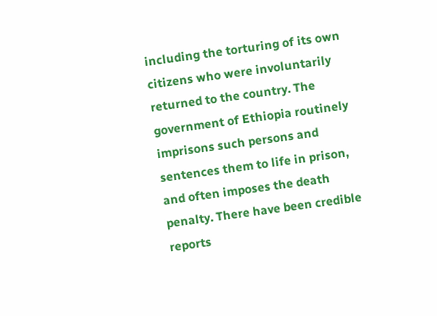including the torturing of its own citizens who were involuntarily returned to the country. The government of Ethiopia routinely imprisons such persons and sentences them to life in prison, and often imposes the death penalty. There have been credible reports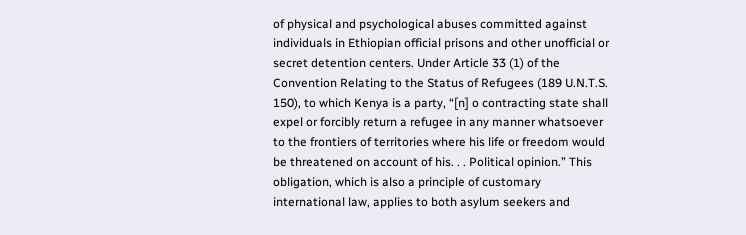of physical and psychological abuses committed against individuals in Ethiopian official prisons and other unofficial or secret detention centers. Under Article 33 (1) of the Convention Relating to the Status of Refugees (189 U.N.T.S. 150), to which Kenya is a party, “[n] o contracting state shall expel or forcibly return a refugee in any manner whatsoever to the frontiers of territories where his life or freedom would be threatened on account of his. . . Political opinion.” This obligation, which is also a principle of customary international law, applies to both asylum seekers and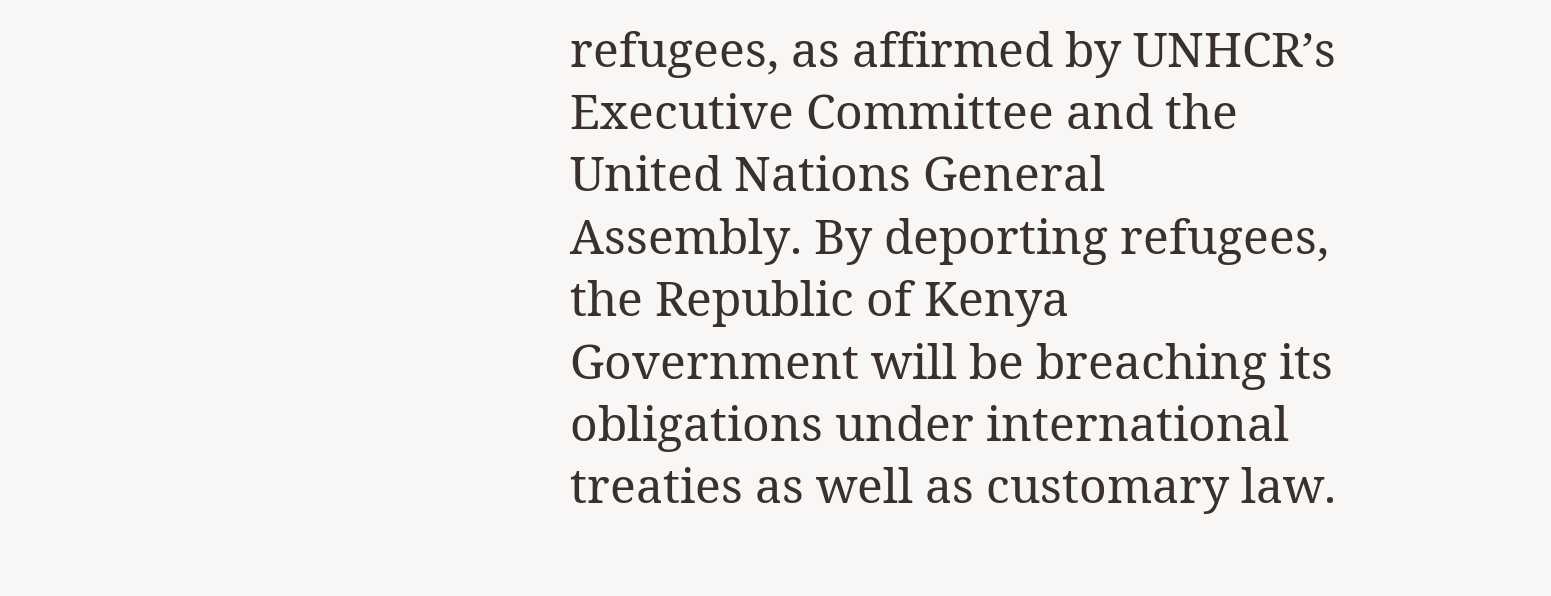refugees, as affirmed by UNHCR’s Executive Committee and the United Nations General Assembly. By deporting refugees, the Republic of Kenya Government will be breaching its obligations under international treaties as well as customary law.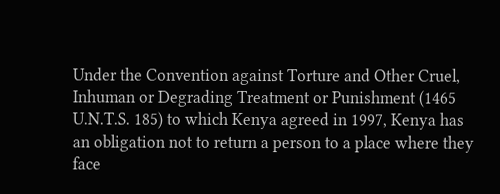Under the Convention against Torture and Other Cruel, Inhuman or Degrading Treatment or Punishment (1465 U.N.T.S. 185) to which Kenya agreed in 1997, Kenya has an obligation not to return a person to a place where they face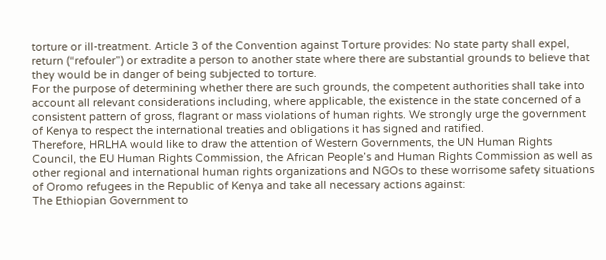torture or ill-treatment. Article 3 of the Convention against Torture provides: No state party shall expel, return (“refouler”) or extradite a person to another state where there are substantial grounds to believe that they would be in danger of being subjected to torture.
For the purpose of determining whether there are such grounds, the competent authorities shall take into account all relevant considerations including, where applicable, the existence in the state concerned of a consistent pattern of gross, flagrant or mass violations of human rights. We strongly urge the government of Kenya to respect the international treaties and obligations it has signed and ratified.
Therefore, HRLHA would like to draw the attention of Western Governments, the UN Human Rights Council, the EU Human Rights Commission, the African People’s and Human Rights Commission as well as other regional and international human rights organizations and NGOs to these worrisome safety situations of Oromo refugees in the Republic of Kenya and take all necessary actions against:
The Ethiopian Government to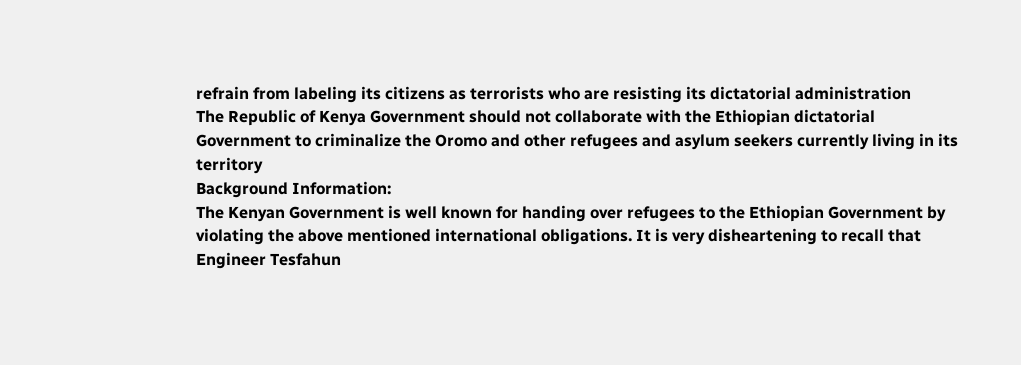refrain from labeling its citizens as terrorists who are resisting its dictatorial administration
The Republic of Kenya Government should not collaborate with the Ethiopian dictatorial Government to criminalize the Oromo and other refugees and asylum seekers currently living in its territory
Background Information:
The Kenyan Government is well known for handing over refugees to the Ethiopian Government by violating the above mentioned international obligations. It is very disheartening to recall that Engineer Tesfahun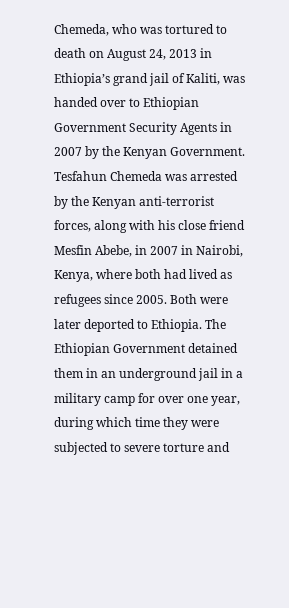Chemeda, who was tortured to death on August 24, 2013 in Ethiopia’s grand jail of Kaliti, was handed over to Ethiopian Government Security Agents in 2007 by the Kenyan Government. Tesfahun Chemeda was arrested by the Kenyan anti-terrorist forces, along with his close friend Mesfin Abebe, in 2007 in Nairobi, Kenya, where both had lived as refugees since 2005. Both were later deported to Ethiopia. The Ethiopian Government detained them in an underground jail in a military camp for over one year, during which time they were subjected to severe torture and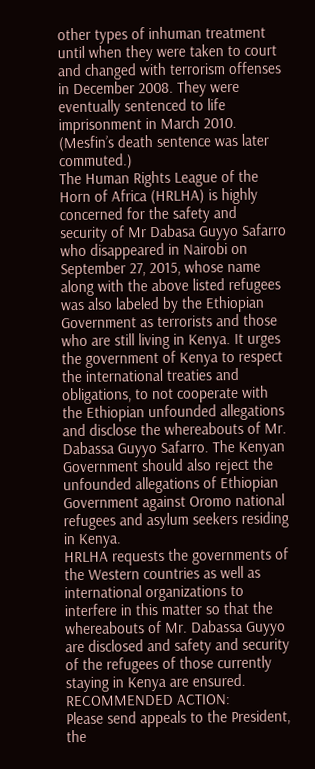other types of inhuman treatment until when they were taken to court and changed with terrorism offenses in December 2008. They were eventually sentenced to life imprisonment in March 2010. (Mesfin’s death sentence was later commuted.)
The Human Rights League of the Horn of Africa (HRLHA) is highly concerned for the safety and security of Mr Dabasa Guyyo Safarro who disappeared in Nairobi on September 27, 2015, whose name along with the above listed refugees was also labeled by the Ethiopian Government as terrorists and those who are still living in Kenya. It urges the government of Kenya to respect the international treaties and obligations, to not cooperate with the Ethiopian unfounded allegations and disclose the whereabouts of Mr. Dabassa Guyyo Safarro. The Kenyan Government should also reject the unfounded allegations of Ethiopian Government against Oromo national refugees and asylum seekers residing in Kenya.
HRLHA requests the governments of the Western countries as well as international organizations to interfere in this matter so that the whereabouts of Mr. Dabassa Guyyo are disclosed and safety and security of the refugees of those currently staying in Kenya are ensured.
RECOMMENDED ACTION:
Please send appeals to the President, the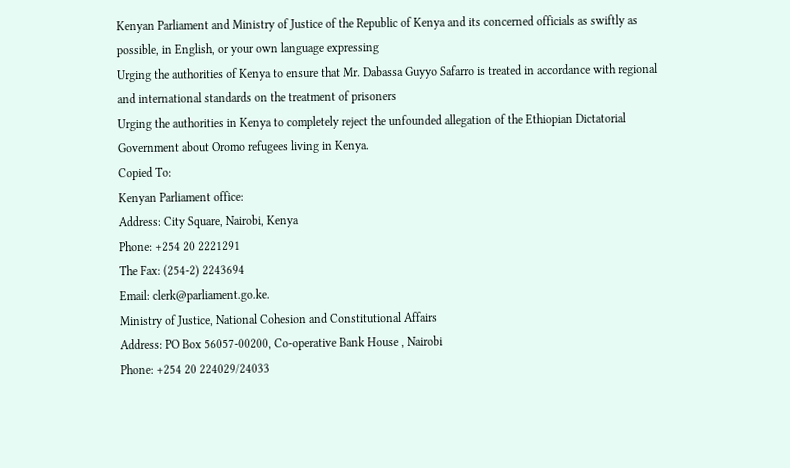Kenyan Parliament and Ministry of Justice of the Republic of Kenya and its concerned officials as swiftly as possible, in English, or your own language expressing
Urging the authorities of Kenya to ensure that Mr. Dabassa Guyyo Safarro is treated in accordance with regional and international standards on the treatment of prisoners
Urging the authorities in Kenya to completely reject the unfounded allegation of the Ethiopian Dictatorial Government about Oromo refugees living in Kenya.
Copied To:
Kenyan Parliament office:
Address: City Square, Nairobi, Kenya
Phone: +254 20 2221291
The Fax: (254-2) 2243694
Email: clerk@parliament.go.ke.
Ministry of Justice, National Cohesion and Constitutional Affairs
Address: PO Box 56057-00200, Co-operative Bank House , Nairobi
Phone: +254 20 224029/24033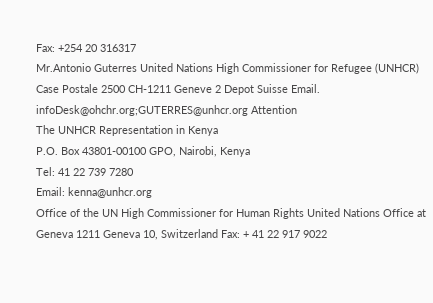Fax: +254 20 316317
Mr.Antonio Guterres United Nations High Commissioner for Refugee (UNHCR)
Case Postale 2500 CH-1211 Geneve 2 Depot Suisse Email. infoDesk@ohchr.org;GUTERRES@unhcr.org Attention
The UNHCR Representation in Kenya
P.O. Box 43801-00100 GPO, Nairobi, Kenya
Tel: 41 22 739 7280
Email: kenna@unhcr.org
Office of the UN High Commissioner for Human Rights United Nations Office at Geneva 1211 Geneva 10, Switzerland Fax: + 41 22 917 9022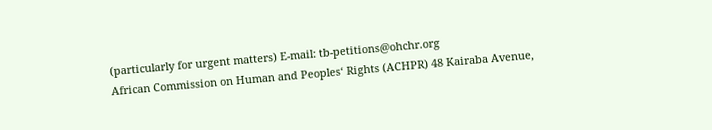(particularly for urgent matters) E-mail: tb-petitions@ohchr.org
African Commission on Human and Peoples‘ Rights (ACHPR) 48 Kairaba Avenue,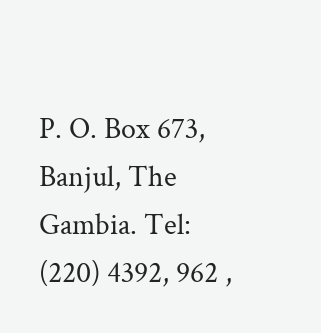P. O. Box 673, Banjul, The Gambia. Tel: (220) 4392, 962 ,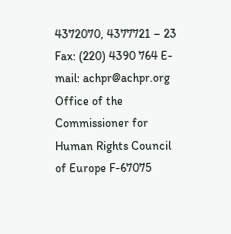4372070, 4377721 – 23 Fax: (220) 4390 764 E-mail: achpr@achpr.org
Office of the Commissioner for Human Rights Council of Europe F-67075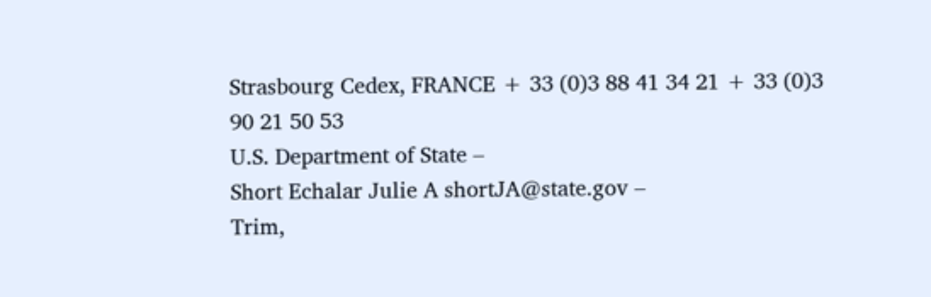Strasbourg Cedex, FRANCE + 33 (0)3 88 41 34 21 + 33 (0)3 90 21 50 53
U.S. Department of State –
Short Echalar Julie A shortJA@state.gov –
Trim,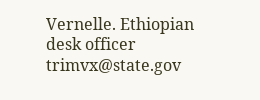Vernelle. Ethiopian desk officer trimvx@state.gov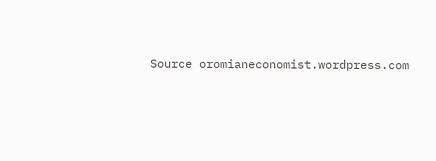Source oromianeconomist.wordpress.com